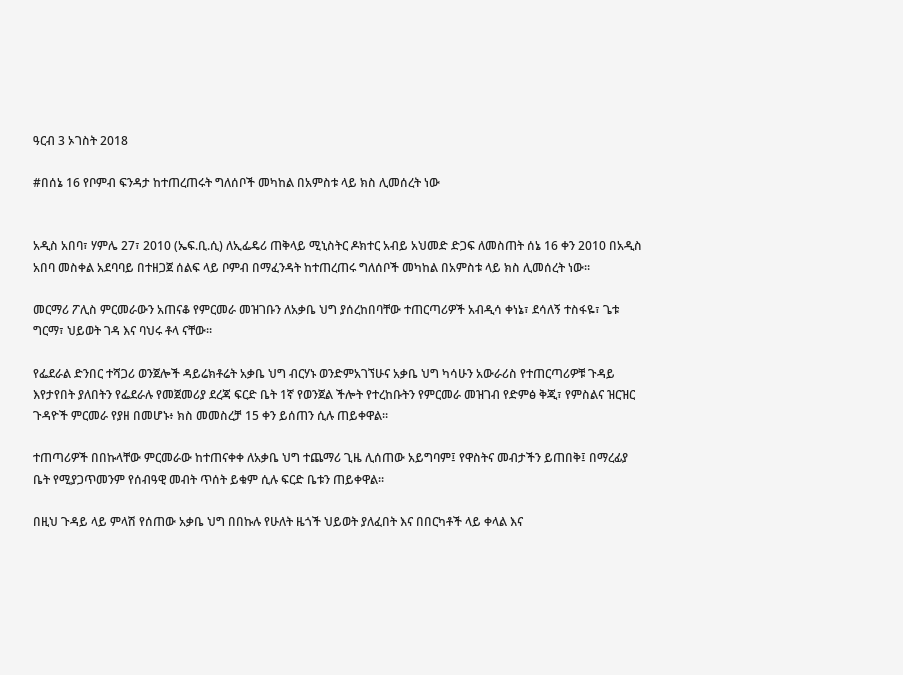ዓርብ 3 ኦገስት 2018

#በሰኔ 16 የቦምብ ፍንዳታ ከተጠረጠሩት ግለሰቦች መካከል በአምስቱ ላይ ክስ ሊመሰረት ነው


አዲስ አበባ፣ ሃምሌ 27፣ 2010 (ኤፍ.ቢ.ሲ) ለኢፌዴሪ ጠቅላይ ሚኒስትር ዶክተር አብይ አህመድ ድጋፍ ለመስጠት ሰኔ 16 ቀን 2010 በአዲስ አበባ መስቀል አደባባይ በተዘጋጀ ሰልፍ ላይ ቦምብ በማፈንዳት ከተጠረጠሩ ግለሰቦች መካከል በአምስቱ ላይ ክስ ሊመሰረት ነው።

መርማሪ ፖሊስ ምርመራውን አጠናቆ የምርመራ መዝገቡን ለአቃቤ ህግ ያሰረከበባቸው ተጠርጣሪዎች አብዲሳ ቀነኔ፣ ደሳለኝ ተስፋዬ፣ ጌቱ ግርማ፣ ህይወት ገዳ እና ባህሩ ቶላ ናቸው።

የፌደራል ድንበር ተሻጋሪ ወንጀሎች ዳይሬክቶሬት አቃቤ ህግ ብርሃኑ ወንድምአገኘሁና አቃቤ ህግ ካሳሁን አውራሪስ የተጠርጣሪዎቹ ጉዳይ እየታየበት ያለበትን የፌደራሉ የመጀመሪያ ደረጃ ፍርድ ቤት 1ኛ የወንጀል ችሎት የተረከቡትን የምርመራ መዝገብ የድምፅ ቅጂ፣ የምስልና ዝርዝር ጉዳዮች ምርመራ የያዘ በመሆኑ፥ ክስ መመስረቻ 15 ቀን ይሰጠን ሲሉ ጠይቀዋል።

ተጠጣሪዎች በበኩላቸው ምርመራው ከተጠናቀቀ ለአቃቤ ህግ ተጨማሪ ጊዜ ሊሰጠው አይግባም፤ የዋስትና መብታችን ይጠበቅ፤ በማረፊያ ቤት የሚያጋጥመንም የሰብዓዊ መብት ጥሰት ይቁም ሲሉ ፍርድ ቤቱን ጠይቀዋል።

በዚህ ጉዳይ ላይ ምላሽ የሰጠው አቃቤ ህግ በበኩሉ የሁለት ዜጎች ህይወት ያለፈበት እና በበርካቶች ላይ ቀላል እና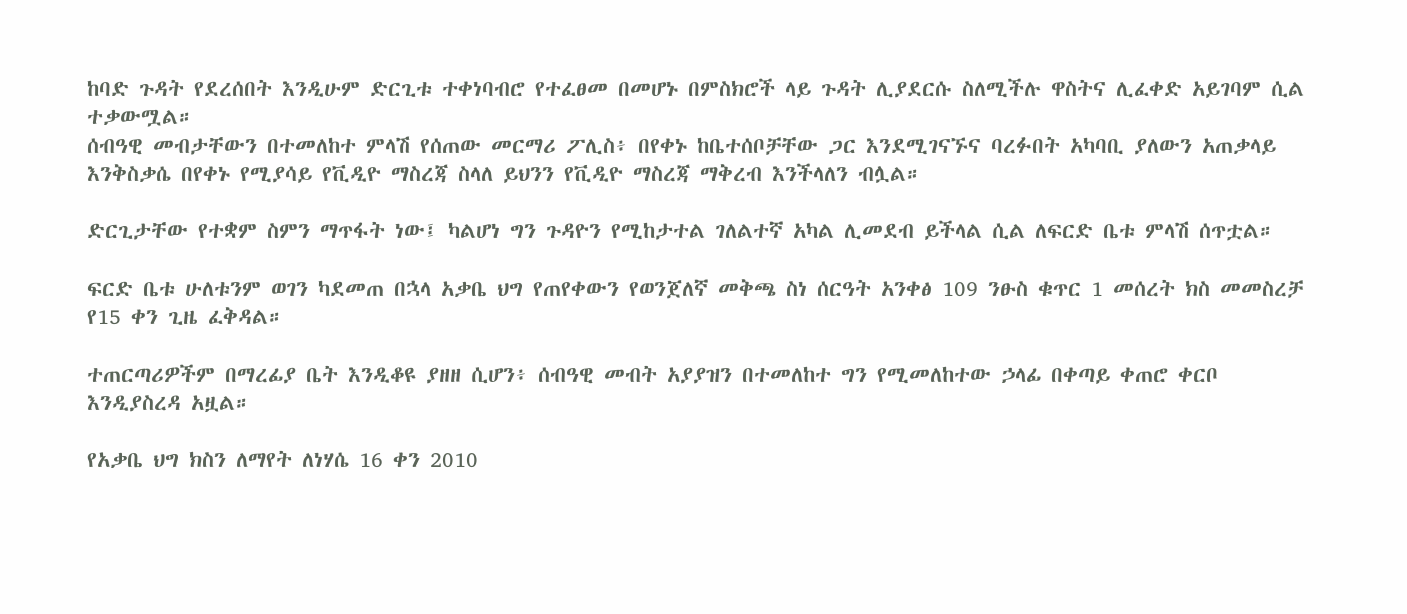ከባድ ጉዳት የደረሰበት እንዲሁም ድርጊቱ ተቀነባብሮ የተፈፀመ በመሆኑ በምስክሮች ላይ ጉዳት ሊያደርሱ ስለሚችሉ ዋስትና ሊፈቀድ አይገባም ሲል ተቃውሟል።
ሰብዓዊ መብታቸውን በተመለከተ ምላሽ የሰጠው መርማሪ ፖሊስ፥ በየቀኑ ከቤተሰቦቻቸው ጋር እንደሚገናኙና ባረፉበት አካባቢ ያለውን አጠቃላይ እንቅስቃሴ በየቀኑ የሚያሳይ የቪዲዮ ማስረጃ ስላለ ይህንን የቪዲዮ ማስረጃ ማቅረብ እንችላለን ብሏል።

ድርጊታቸው የተቋም ስምን ማጥፋት ነው፤ ካልሆነ ግን ጉዳዮን የሚከታተል ገለልተኛ አካል ሊመደብ ይችላል ሲል ለፍርድ ቤቱ ምላሽ ሰጥቷል።

ፍርድ ቤቱ ሁለቱንም ወገን ካደመጠ በኋላ አቃቤ ህግ የጠየቀውን የወንጀለኛ መቅጫ ስነ ሰርዓት አንቀፅ 109 ንፁስ ቁጥር 1 መሰረት ክስ መመስረቻ የ15 ቀን ጊዜ ፈቅዳል።

ተጠርጣሪዎችም በማረፊያ ቤት እንዲቆዩ ያዘዘ ሲሆን፥ ሰብዓዊ መብት አያያዝን በተመለከተ ግን የሚመለከተው ኃላፊ በቀጣይ ቀጠሮ ቀርቦ እንዲያስረዳ አዟል።

የአቃቤ ህግ ክስን ለማየት ለነሃሴ 16 ቀን 2010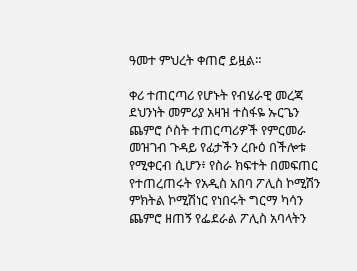ዓመተ ምህረት ቀጠሮ ይዟል።

ቀሪ ተጠርጣሪ የሆኑት የብሄራዊ መረጃ ደህንነት መምሪያ አዛዝ ተስፋዬ ኡርጌን ጨምሮ ሶስት ተጠርጣሪዎች የምርመራ መዝገብ ጉዳይ የፊታችን ረቡዕ በችሎቱ የሚቀርብ ሲሆን፥ የስራ ክፍተት በመፍጠር የተጠረጠሩት የአዲስ አበባ ፖሊስ ኮሚሽን ምክትል ኮሚሽነር የነበሩት ግርማ ካሳን ጨምሮ ዘጠኝ የፌደራል ፖሊስ አባላትን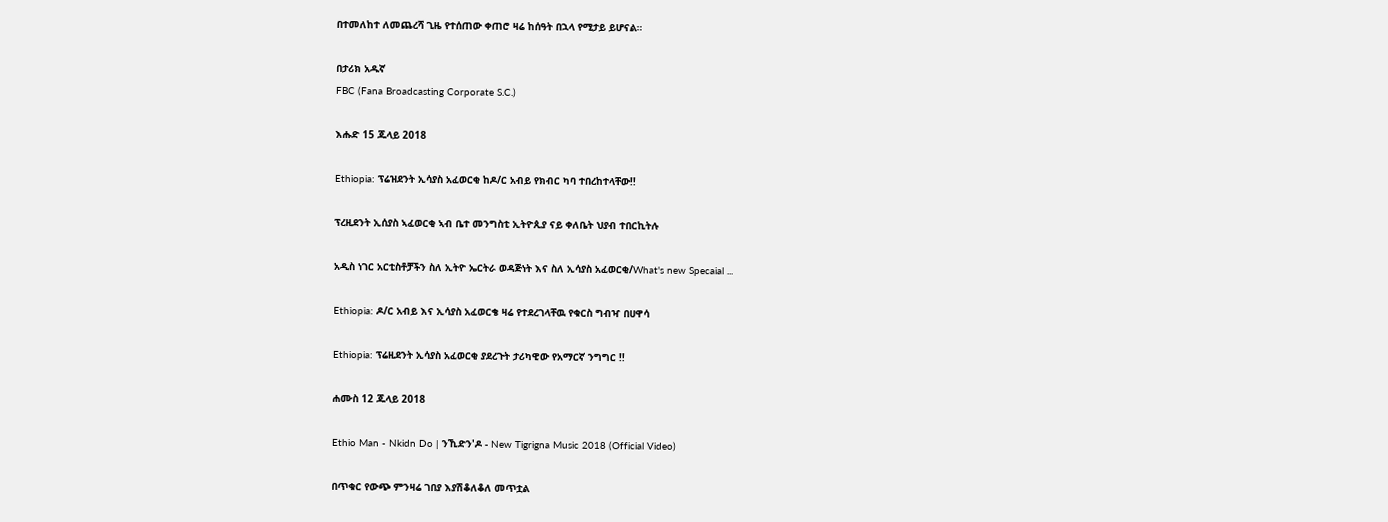በተመለከተ ለመጨረሻ ጊዜ የተሰጠው ቀጠሮ ዛሬ ከሰዓት በኋላ የሚታይ ይሆናል።

በታሪክ አዱኛ
FBC (Fana Broadcasting Corporate S.C.)

እሑድ 15 ጁላይ 2018

Ethiopia: ፕሬዝደንት ኢሳያስ አፈወርቂ ከዶ/ር አብይ የክብር ካባ ተበረከተላቸው!!

ፕረዚደንት ኢሰያስ ኣፈወርቂ ኣብ ቤተ መንግስቲ ኢትዮጲያ ናይ ቀለቤት ህያብ ተበርኪትሉ

አዲስ ነገር አርቲስቶቻችን ስለ ኢትዮ ኤርትራ ወዳጅነት እና ስለ ኢሳያስ አፈወርቂ/What's new Specaial ...

Ethiopia: ዶ/ር አብይ እና ኢሳያስ አፈወርቄ ዛሬ የተደረገላቸዉ የቁርስ ግብዣ በሀዋሳ

Ethiopia: ፕሬዚደንት ኢሳያስ አፈወርቂ ያደረጉት ታሪካዊው የአማርኛ ንግግር !!

ሐሙስ 12 ጁላይ 2018

Ethio Man - Nkidn Do | ንኺድን'ዶ - New Tigrigna Music 2018 (Official Video)

በጥቁር የውጭ ምንዛሬ ገበያ እያሽቆለቆለ መጥቷል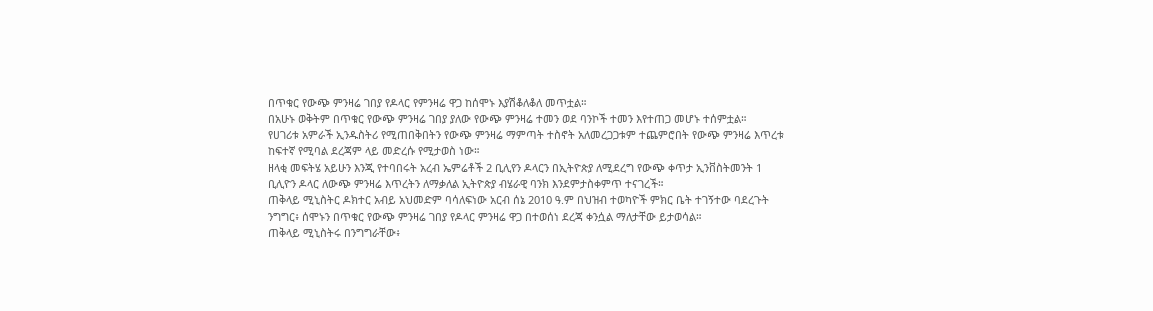በጥቁር የውጭ ምንዛሬ ገበያ የዶላር የምንዛሬ ዋጋ ከሰሞኑ እያሽቆለቆለ መጥቷል።
በአሁኑ ወቅትም በጥቁር የውጭ ምንዛሬ ገበያ ያለው የውጭ ምንዛሬ ተመን ወደ ባንኮች ተመን እየተጠጋ መሆኑ ተሰምቷል።
የሀገሪቱ አምራች ኢንዱስትሪ የሚጠበቅበትን የውጭ ምንዛሬ ማምጣት ተስኖት አለመረጋጋቱም ተጨምሮበት የውጭ ምንዛሬ እጥረቱ ከፍተኛ የሚባል ደረጃም ላይ መድረሱ የሚታወስ ነው።
ዘላቂ መፍትሄ አይሁን እንጂ የተባበሩት አረብ ኤምሬቶች 2 ቢሊየን ዶላርን በኢትዮጵያ ለሚደረግ የውጭ ቀጥታ ኢንቨስትመንት 1 ቢሊዮን ዶላር ለውጭ ምንዛሬ እጥረትን ለማቃለል ኢትዮጵያ ብሄራዊ ባንክ እንደምታስቀምጥ ተናገረች።
ጠቅላይ ሚኒስትር ዶክተር አብይ አህመድም ባሳለፍነው አርብ ሰኔ 2010 ዓ.ም በህዝብ ተወካዮች ምክር ቤት ተገኝተው ባደረጉት ንግግር፥ ሰሞኑን በጥቁር የውጭ ምንዛሬ ገበያ የዶላር ምንዛሬ ዋጋ በተወሰነ ደረጃ ቀንሷል ማለታቸው ይታወሳል።
ጠቅላይ ሚኒስትሩ በንግግራቸው፥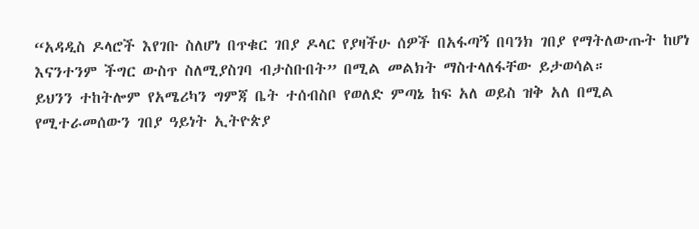“አዳዲስ ዶላሮች እየገቡ ስለሆነ በጥቁር ገበያ ዶላር የያዛችሁ ሰዎች በአፋጣኝ በባንክ ገበያ የማትለውጡት ከሆነ እናንተንም ችግር ውስጥ ስለሚያስገባ ብታስቡበት” በሚል መልክት ማስተላለፋቸው ይታወሳል።
ይህንን ተከትሎም የአሜሪካን ግምጃ ቤት ተሰብስቦ የወለድ ምጣኔ ከፍ አለ ወይስ ዝቅ አለ በሚል የሚተራመሰውን ገበያ ዓይነት ኢትዮጵያ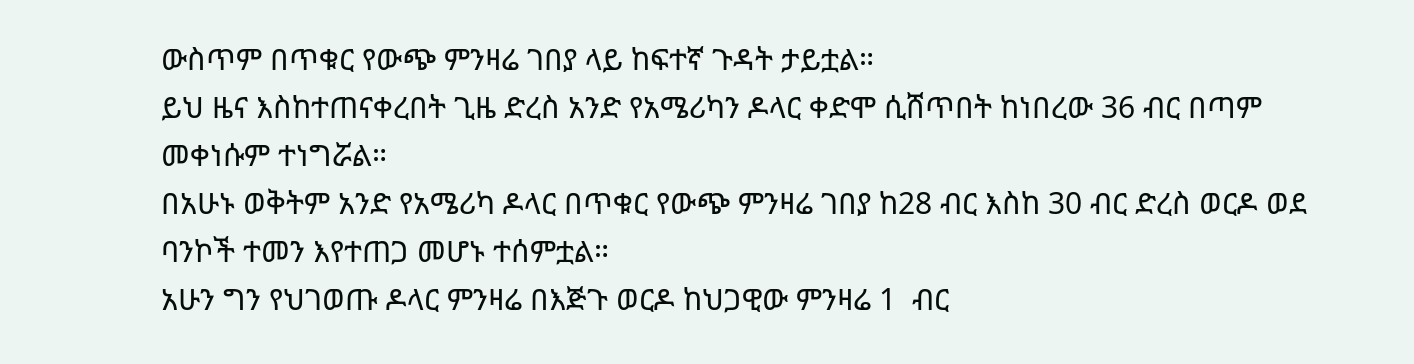ውስጥም በጥቁር የውጭ ምንዛሬ ገበያ ላይ ከፍተኛ ጉዳት ታይቷል።
ይህ ዜና እስከተጠናቀረበት ጊዜ ድረስ አንድ የአሜሪካን ዶላር ቀድሞ ሲሸጥበት ከነበረው 36 ብር በጣም መቀነሱም ተነግሯል።
በአሁኑ ወቅትም አንድ የአሜሪካ ዶላር በጥቁር የውጭ ምንዛሬ ገበያ ከ28 ብር እስከ 30 ብር ድረስ ወርዶ ወደ ባንኮች ተመን እየተጠጋ መሆኑ ተሰምቷል።
አሁን ግን የህገወጡ ዶላር ምንዛሬ በእጅጉ ወርዶ ከህጋዊው ምንዛሬ 1  ብር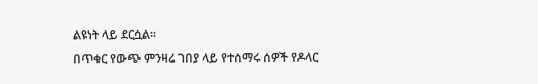ልዩነት ላይ ደርሷል።
በጥቁር የውጭ ምንዛሬ ገበያ ላይ የተሰማሩ ሰዎች የዶላር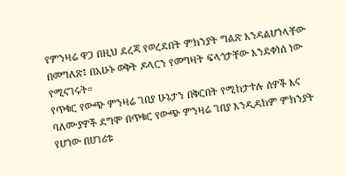የምንዛሬ ዋጋ በዚህ ደረጃ የወረደበት ምክንያት ግልጽ እንዳልሆነላቸው በመግለጽ፤ በአሁኑ ወቅት ዶላርን የመግዛት ፍላጎታቸው እንደቀነሰ ነው የሚናገሩት።
የጥቁር የውጭ ምንዛሬ ገበያ ሁኔታን በቅርበት የሚከታተሉ ሰዎች እና ባለሙያዎች ደግሞ በጥቁር የውጭ ምንዛሬ ገበያ እንዲዳከም ምክንያት የሆነው በሀገሪቱ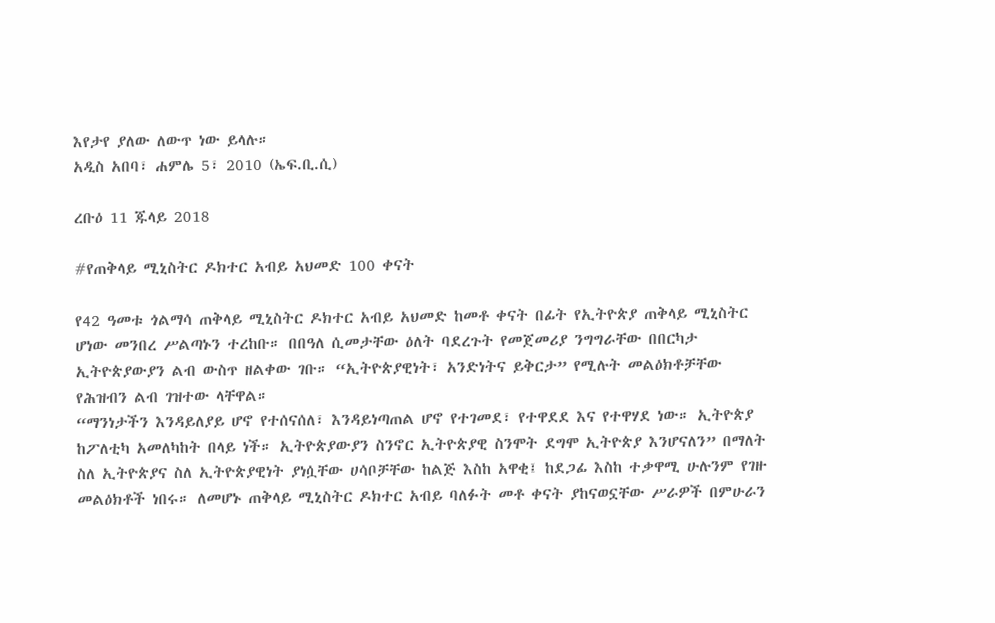እየታየ ያለው ለውጥ ነው ይላሉ።
አዲስ አበባ፣ ሐምሌ 5፣ 2010 (ኤፍ.ቢ.ሲ)

ረቡዕ 11 ጁላይ 2018

#የጠቅላይ ሚኒስትር ዶክተር አብይ አህመድ 100 ቀናት

የ42 ዓመቱ ጎልማሳ ጠቅላይ ሚኒስትር ዶክተር አብይ አህመድ ከመቶ ቀናት በፊት የኢትዮጵያ ጠቅላይ ሚኒስትር ሆነው መንበረ ሥልጣኑን ተረከቡ። በበዓለ ሲመታቸው ዕለት ባደረጉት የመጀመሪያ ንግግራቸው በበርካታ ኢትዮጵያውያን ልብ ውስጥ ዘልቀው ገቡ። “ኢትዮጵያዊነት፣ አንድነትና ይቅርታ” የሚሉት መልዕክቶቻቸው የሕዝብን ልብ ገዝተው ላቸዋል።
“ማንነታችን እንዳይለያይ ሆኖ የተሰናሰለ፣ እንዳይነጣጠል ሆኖ የተገመደ፣ የተዋደደ እና የተዋሃደ ነው። ኢትዮጵያ ከፖለቲካ አመለካከት በላይ ነች። ኢትዮጵያውያን ስንኖር ኢትዮጵያዊ ስንሞት ደግሞ ኢትዮጵያ እንሆናለን” በማለት ስለ ኢትዮጵያና ስለ ኢትዮጵያዊነት ያነሷቸው ሀሳቦቻቸው ከልጅ እስከ አዋቂ፤ ከደጋፊ እስከ ተቃዋሚ ሁሉንም የገዙ መልዕክቶች ነበሩ። ለመሆኑ ጠቅላይ ሚኒስትር ዶክተር አብይ ባለፉት መቶ ቀናት ያከናወኗቸው ሥራዎች በምሁራን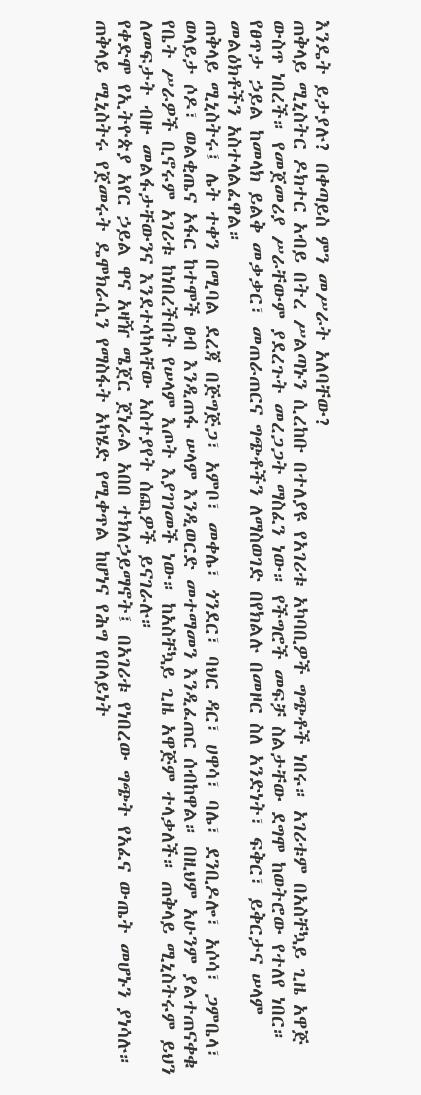እንዴት ይታያሉ? በቀጣይስ ምን መሥራት አለባቸው?
ጠቅላይ ሚኒስትር ዶክተር አብይ በትረ ሥልጣኑን ሲረከቡ በተለያዩ የአገሪቱ አካባቢዎች ግጭቶች ነበሩ። አገሪቱም በአስቸኳይ ጊዜ አዋጅ ውስጥ ነበረች። የመጀመሪያ ሥራቸውም ያደረጉት መረጋጋት ማስፈን ነው። የችግሮች መፍቻ ስልታቸው ደግሞ ከወትሮው የተለየ ነበር። የፀጥታ ኃይል ከመላክ ይልቅ መቃቃር፣ መጠራጠርና ግጭቶችን ለማስወገድ በየክልሉ በመዞር ስለ አንድነት፣ ፍቅር፣ ይቅርታና ሠላም መልዕክቶችን አስተላልፈዋል።
ጠቅላይ ሚኒስትሩ፤ ሌት ተቀን በሚባል ደረጃ በጅግጅጋ፣ አምቦ፣ መቀሌ፣ ጎንደር፣ ባህር ዳር፣ ሀዋሳ፣ ባሌ፣ ደንቢዶሎ፣ አሶሳ፣ ጋምቤላ፣ ወላይታ ሶዶ፣ ወልቂጤና አፋር ከተሞች ፀብ እንዲጠፋ ሠላም እንዲወርድ መተማመን እንዲፈጠር ሰብከዋል። በዚህም አሁንም ያልተጠናቀቁ የቤት ሥራዎች ቢኖሩም አገሪቱ ከነበረችበት የሠላም እጦት እያገገመች ነው። ከአስቸኳይ ጊዜ አዋጅም ተላቃለች። ጠቅላይ ሚኒስትሩም ይህን ለመፍታት ብዙ መልፋታቸውንና እንደተሳካላቸው አስተያየት ሰጪዎች ይናገራሉ።
የቀድሞ የኢትዮጵያ አየር ኃይል ዋና አዛዥ ሜጀር ጀነራል አበበ ተክለኃይማኖት፤ በአገሪቱ የነበረው ግጭት የአፈና ውጤት መሆኑን ያነሳሉ። ጠቅላይ ሚኒስትሩ የጀመሩት ዴሞክራሲን የማስፋት አካሄድ የሚቀጥል ከሆነና የሕግ የበላይነት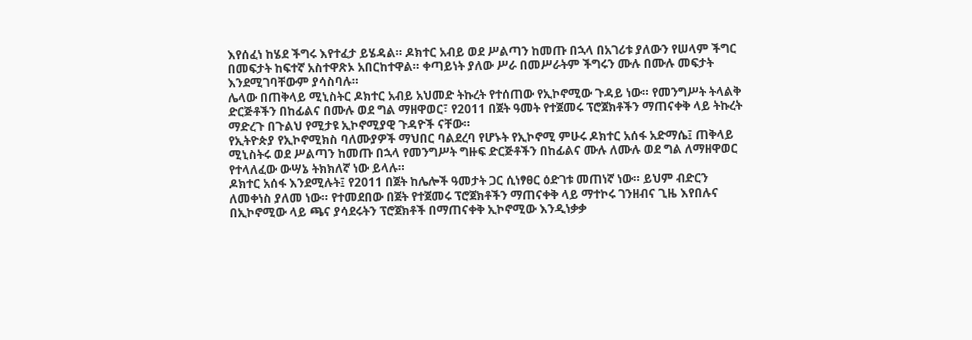እየሰፈነ ከሄደ ችግሩ እየተፈታ ይሄዳል። ዶክተር አብይ ወደ ሥልጣን ከመጡ በኋላ በአገሪቱ ያለውን የሠላም ችግር በመፍታት ከፍተኛ አስተዋጽኦ አበርከተዋል። ቀጣይነት ያለው ሥራ በመሥራትም ችግሩን ሙሉ በሙሉ መፍታት እንደሚገባቸውም ያሳስባሉ።
ሌላው በጠቅላይ ሚኒስትር ዶክተር አብይ አህመድ ትኩረት የተሰጠው የኢኮኖሚው ጉዳይ ነው። የመንግሥት ትላልቅ ድርጅቶችን በከፊልና በሙሉ ወደ ግል ማዘዋወር፣ የ2011 በጀት ዓመት የተጀመሩ ፕሮጀክቶችን ማጠናቀቅ ላይ ትኩረት ማድረጉ በጉልህ የሚታዩ ኢኮኖሚያዊ ጉዳዮች ናቸው።
የኢትዮጵያ የኢኮኖሚክስ ባለሙያዎች ማህበር ባልደረባ የሆኑት የኢኮኖሚ ምሁሩ ዶክተር አሰፋ አድማሴ፤ ጠቅላይ ሚኒስትሩ ወደ ሥልጣን ከመጡ በኋላ የመንግሥት ግዙፍ ድርጅቶችን በከፊልና ሙሉ ለሙሉ ወደ ግል ለማዘዋወር የተላለፈው ውሣኔ ትክክለኛ ነው ይላሉ።
ዶክተር አሰፋ እንደሚሉት፤ የ2011 በጀት ከሌሎች ዓመታት ጋር ሲነፃፀር ዕድገቱ መጠነኛ ነው። ይህም ብድርን ለመቀነስ ያለመ ነው። የተመደበው በጀት የተጀመሩ ፕሮጀክቶችን ማጠናቀቅ ላይ ማተኮሩ ገንዘብና ጊዜ እየበሉና በኢኮኖሚው ላይ ጫና ያሳደሩትን ፕሮጀክቶች በማጠናቀቅ ኢኮኖሚው እንዲነቃቃ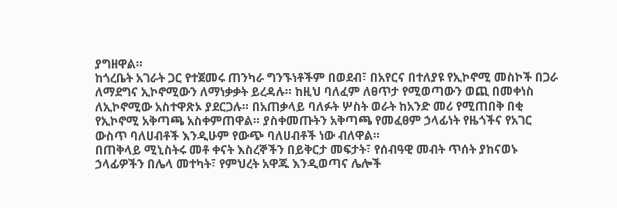ያግዘዋል።
ከጎረቤት አገራት ጋር የተጀመሩ ጠንካራ ግንኙነቶችም በወደብ፣ በአየርና በተለያዩ የኢኮኖሚ መስኮች በጋራ ለማደግና ኢኮኖሚውን ለማነቃቃት ይረዳሉ። ከዚህ ባለፈም ለፀጥታ የሚወጣውን ወጪ በመቀነስ ለኢኮኖሚው አስተዋጽኦ ያደርጋሉ። በአጠቃላይ ባለፉት ሦስት ወራት ከአንድ መሪ የሚጠበቅ በቂ የኢኮኖሚ አቅጣጫ አስቀምጠዋል። ያስቀመጡትን አቅጣጫ የመፈፀም ኃላፊነት የዜጎችና የአገር ውስጥ ባለሀብቶች እንዲሁም የውጭ ባለሀብቶች ነው ብለዋል።
በጠቅላይ ሚኒስትሩ መቶ ቀናት እስረኞችን በይቅርታ መፍታት፣ የሰብዓዊ መብት ጥሰት ያከናወኑ ኃላፊዎችን በሌላ መተካት፣ የምህረት አዋጁ እንዲወጣና ሌሎች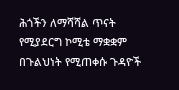ሕጎችን ለማሻሻል ጥናት የሚያደርግ ኮሚቴ ማቋቋም በጉልህነት የሚጠቀሱ ጉዳዮች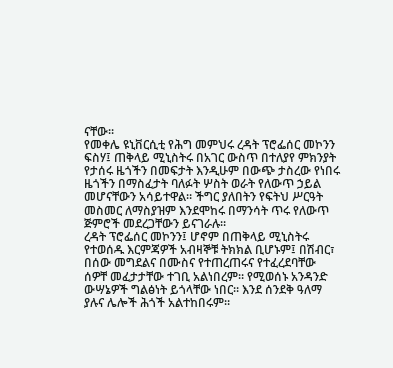ናቸው።
የመቀሌ ዩኒቨርሲቲ የሕግ መምህሩ ረዳት ፕሮፌሰር መኮንን ፍስሃ፤ ጠቅላይ ሚኒስትሩ በአገር ውስጥ በተለያየ ምክንያት የታሰሩ ዜጎችን በመፍታት እንዲሁም በውጭ ታስረው የነበሩ ዜጎችን በማስፈታት ባለፉት ሦስት ወራት የለውጥ ኃይል መሆናቸውን አሳይተዋል። ችግር ያለበትን የፍትህ ሥርዓት መስመር ለማስያዝም እንደሞከሩ በማንሳት ጥሩ የለውጥ ጅምሮች መደረጋቸውን ይናገራሉ።
ረዳት ፕሮፌሰር መኮንን፤ ሆኖም በጠቅላይ ሚኒስትሩ የተወሰዱ እርምጃዎች አብዛኞቹ ትክክል ቢሆኑም፤ በሽብር፣ በሰው መግደልና በሙስና የተጠረጠሩና የተፈረደባቸው ሰዎቸ መፈታታቸው ተገቢ አልነበረም። የሚወሰኑ አንዳንድ ውሣኔዎች ግልፅነት ይጎላቸው ነበር። እንደ ሰንደቅ ዓለማ ያሉና ሌሎች ሕጎች አልተከበሩም።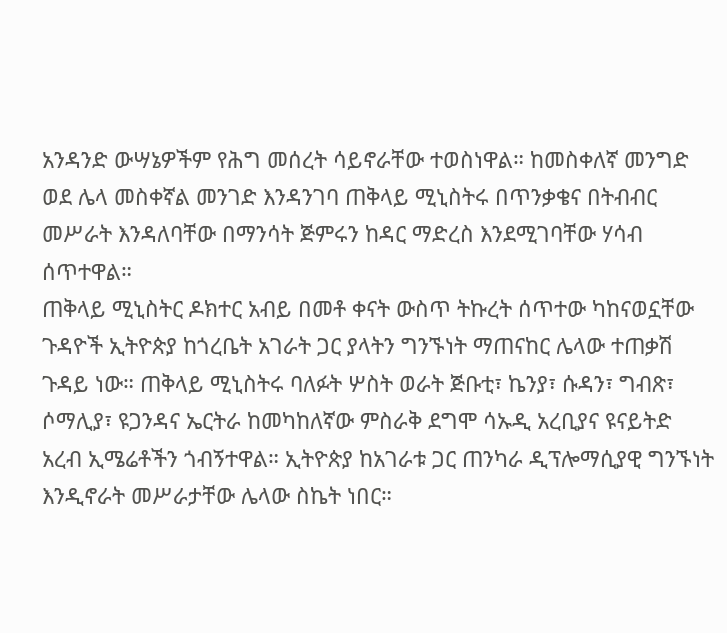አንዳንድ ውሣኔዎችም የሕግ መሰረት ሳይኖራቸው ተወስነዋል። ከመስቀለኛ መንግድ ወደ ሌላ መስቀኛል መንገድ እንዳንገባ ጠቅላይ ሚኒስትሩ በጥንቃቄና በትብብር መሥራት እንዳለባቸው በማንሳት ጅምሩን ከዳር ማድረስ እንደሚገባቸው ሃሳብ ሰጥተዋል።
ጠቅላይ ሚኒስትር ዶክተር አብይ በመቶ ቀናት ውስጥ ትኩረት ሰጥተው ካከናወኗቸው ጉዳዮች ኢትዮጵያ ከጎረቤት አገራት ጋር ያላትን ግንኙነት ማጠናከር ሌላው ተጠቃሽ ጉዳይ ነው። ጠቅላይ ሚኒስትሩ ባለፉት ሦስት ወራት ጅቡቲ፣ ኬንያ፣ ሱዳን፣ ግብጽ፣ ሶማሊያ፣ ዩጋንዳና ኤርትራ ከመካከለኛው ምስራቅ ደግሞ ሳኡዲ አረቢያና ዩናይትድ አረብ ኢሜሬቶችን ጎብኝተዋል። ኢትዮጵያ ከአገራቱ ጋር ጠንካራ ዲፕሎማሲያዊ ግንኙነት እንዲኖራት መሥራታቸው ሌላው ስኬት ነበር።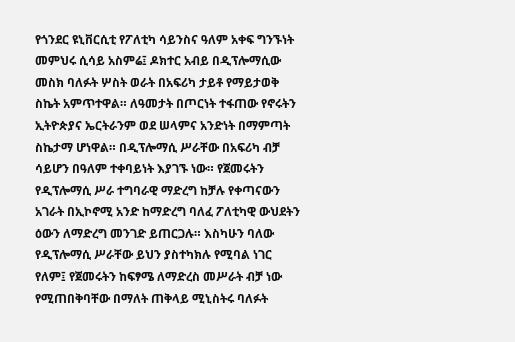የጎንደር ዩኒቨርሲቲ የፖለቲካ ሳይንስና ዓለም አቀፍ ግንኙነት መምህሩ ሲሳይ አስምሬ፤ ዶክተር አብይ በዲፕሎማሲው መስክ ባለፉት ሦስት ወራት በአፍሪካ ታይቶ የማይታወቅ ስኬት አምጥተዋል። ለዓመታት በጦርነት ተፋጠው የኖሩትን ኢትዮጵያና ኤርትራንም ወደ ሠላምና አንድነት በማምጣት ስኬታማ ሆነዋል። በዲፕሎማሲ ሥራቸው በአፍሪካ ብቻ ሳይሆን በዓለም ተቀባይነት እያገኙ ነው። የጀመሩትን የዲፕሎማሲ ሥራ ተግባራዊ ማድረግ ከቻሉ የቀጣናውን አገራት በኢኮኖሚ አንድ ከማድረግ ባለፈ ፖለቲካዊ ውህደትን ዕውን ለማድረግ መንገድ ይጠርጋሉ። እስካሁን ባለው የዲፕሎማሲ ሥራቸው ይህን ያስተካክሉ የሚባል ነገር የለም፤ የጀመሩትን ከፍፃሜ ለማድረስ መሥራት ብቻ ነው የሚጠበቅባቸው በማለት ጠቅላይ ሚኒስትሩ ባለፉት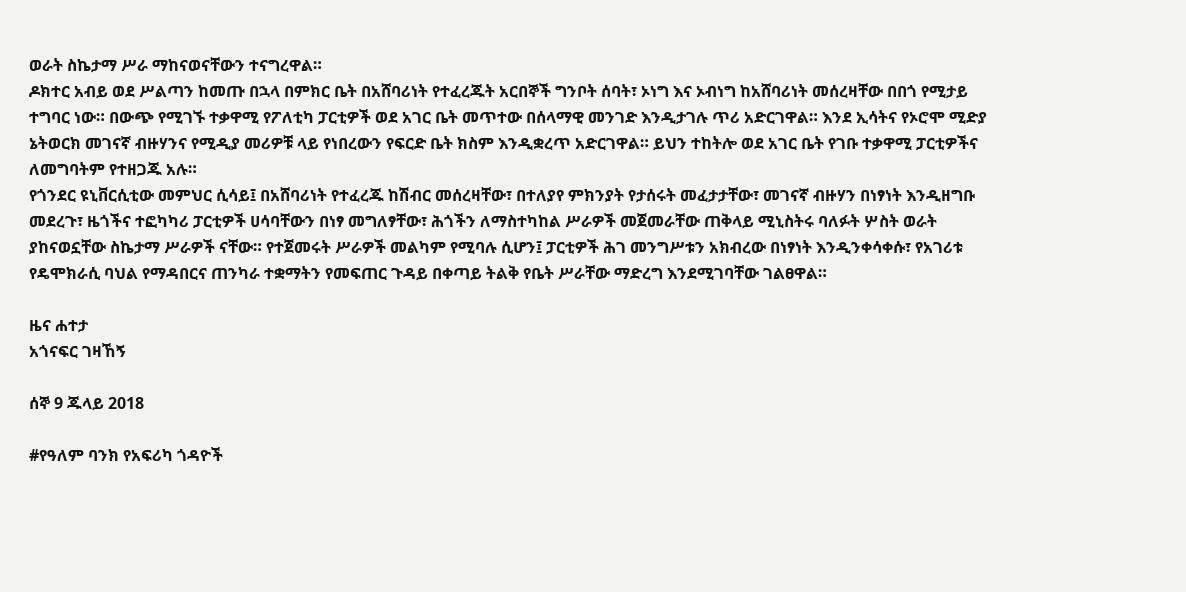ወራት ስኬታማ ሥራ ማከናወናቸውን ተናግረዋል።
ዶክተር አብይ ወደ ሥልጣን ከመጡ በኋላ በምክር ቤት በአሸባሪነት የተፈረጁት አርበኞች ግንቦት ሰባት፣ ኦነግ እና ኦብነግ ከአሸባሪነት መሰረዛቸው በበጎ የሚታይ ተግባር ነው። በውጭ የሚገኙ ተቃዋሚ የፖለቲካ ፓርቲዎች ወደ አገር ቤት መጥተው በሰላማዊ መንገድ እንዲታገሉ ጥሪ አድርገዋል። እንደ ኢሳትና የኦሮሞ ሚድያ ኔትወርክ መገናኛ ብዙሃንና የሚዲያ መሪዎቹ ላይ የነበረውን የፍርድ ቤት ክስም እንዲቋረጥ አድርገዋል። ይህን ተከትሎ ወደ አገር ቤት የገቡ ተቃዋሚ ፓርቲዎችና ለመግባትም የተዘጋጁ አሉ።
የጎንደር ዩኒቨርሲቲው መምህር ሲሳይ፤ በአሸባሪነት የተፈረጁ ከሽብር መሰረዛቸው፣ በተለያየ ምክንያት የታሰሩት መፈታታቸው፣ መገናኛ ብዙሃን በነፃነት እንዲዘግቡ መደረጉ፣ ዜጎችና ተፎካካሪ ፓርቲዎች ሀሳባቸውን በነፃ መግለፃቸው፣ ሕጎችን ለማስተካከል ሥራዎች መጀመራቸው ጠቅላይ ሚኒስትሩ ባለፉት ሦስት ወራት ያከናወኗቸው ስኬታማ ሥራዎች ናቸው። የተጀመሩት ሥራዎች መልካም የሚባሉ ሲሆን፤ ፓርቲዎች ሕገ መንግሥቱን አክብረው በነፃነት እንዲንቀሳቀሱ፣ የአገሪቱ የዴሞክራሲ ባህል የማዳበርና ጠንካራ ተቋማትን የመፍጠር ጉዳይ በቀጣይ ትልቅ የቤት ሥራቸው ማድረግ እንደሚገባቸው ገልፀዋል።

ዜና ሐተታ
አጎናፍር ገዛኸኝ

ሰኞ 9 ጁላይ 2018

#የዓለም ባንክ የአፍሪካ ጎዳዮች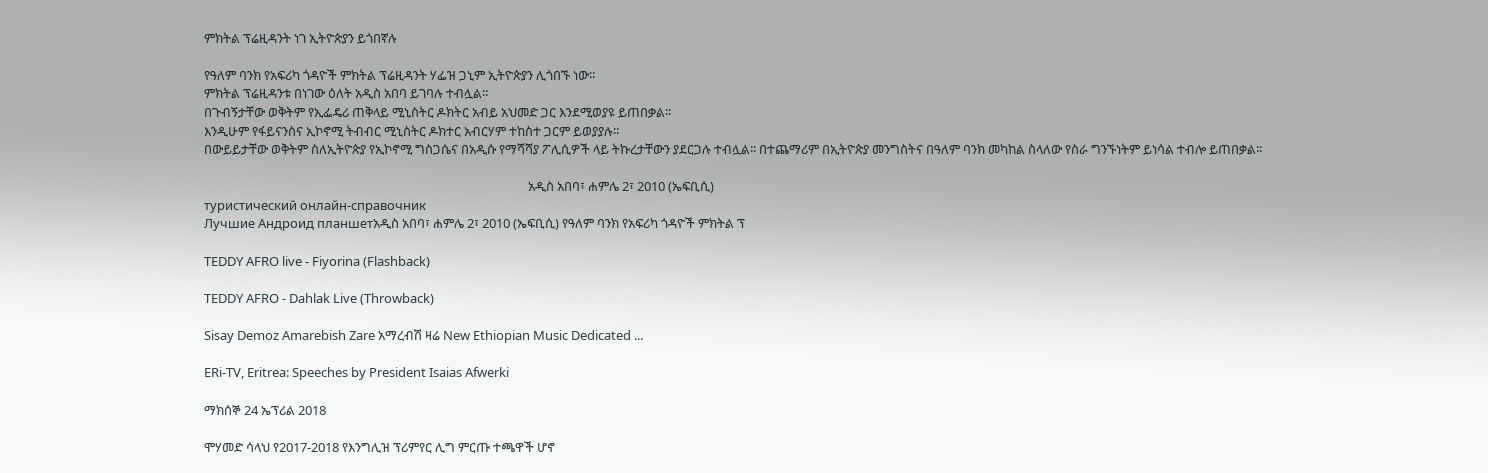ምክትል ፕሬዚዳንት ነገ ኢትዮጵያን ይጎበኛሉ

የዓለም ባንክ የአፍሪካ ጎዳዮች ምክትል ፕሬዚዳንት ሃፌዝ ጋኒም ኢትዮጵያን ሊጎበኙ ነው፡፡
ምክትል ፕሬዚዳንቱ በነገው ዕለት አዲስ አበባ ይገባሉ ተብሏል፡፡
በጉብኝታቸው ወቅትም የኢፌዴሪ ጠቅላይ ሚኒስትር ዶክትር አብይ አህመድ ጋር እንደሚወያዩ ይጠበቃል፡፡
እንዲሁም የፋይናንስና ኢኮኖሚ ትብብር ሚኒስትር ዶክተር አብርሃም ተከስተ ጋርም ይወያያሉ፡፡
በውይይታቸው ወቅትም ስለኢትዮጵያ የኢኮኖሚ ግስጋሴና በአዲሱ የማሻሻያ ፖሊሲዎች ላይ ትኩረታቸውን ያደርጋሉ ተብሏል፡፡ በተጨማሪም በኢትዮጵያ መንግስትና በዓለም ባንክ መካከል ስላለው የስራ ግንኙነትም ይነሳል ተብሎ ይጠበቃል፡፡

                                                                                                            አዲስ አበባ፣ ሐምሌ 2፣ 2010 (ኤፍቢሲ)
туристический онлайн-справочник
Лучшие Андроид планшетአዲስ አበባ፣ ሐምሌ 2፣ 2010 (ኤፍቢሲ) የዓለም ባንክ የአፍሪካ ጎዳዮች ምክትል ፕ

TEDDY AFRO live - Fiyorina (Flashback)

TEDDY AFRO - Dahlak Live (Throwback)

Sisay Demoz Amarebish Zare አማረብሽ ዛሬ New Ethiopian Music Dedicated ...

ERi-TV, Eritrea: Speeches by President Isaias Afwerki

ማክሰኞ 24 ኤፕሪል 2018

ሞሃመድ ሳላህ የ2017-2018 የእንግሊዝ ፕሪምየር ሊግ ምርጡ ተጫዋች ሆኖ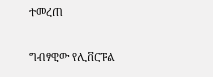ተመረጠ

ግብፃዊው የሊቨርፑል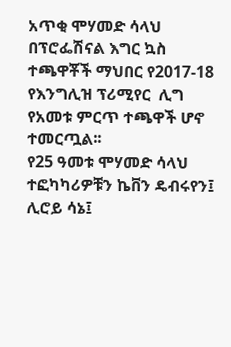አጥቂ ሞሃመድ ሳላህ በፕሮፌሽናል እግር ኳስ ተጫዋቾች ማህበር የ2017-18 የእንግሊዝ ፕሪሚየር  ሊግ የአመቱ ምርጥ ተጫዋች ሆኖ ተመርጧል፡፡
የ25 ዓመቱ ሞሃመድ ሳላህ ተፎካካሪዎቹን ኬቨን ዴብሩየን፤ ሊሮይ ሳኔ፤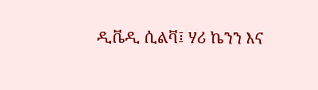ዲቬዲ ሲልቫ፤ ሃሪ ኬንን እና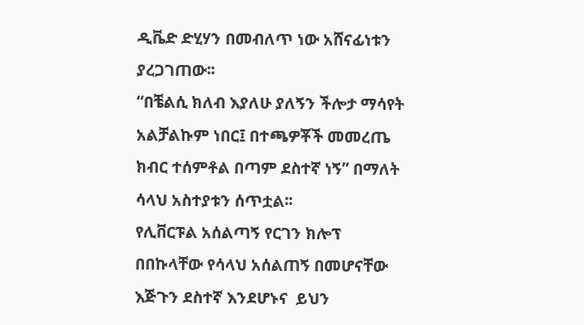ዲቬድ ድሂሃን በመብለጥ ነው አሸናፊነቱን ያረጋገጠው፡፡
“በቼልሲ ክለብ እያለሁ ያለኝን ችሎታ ማሳየት አልቻልኩም ነበር፤ በተጫዎቾች መመረጤ ክብር ተሰምቶል በጣም ደስተኛ ነኝ” በማለት ሳላህ አስተያቱን ሰጥቷል፡፡
የሊቨርፑል አሰልጣኝ የርገን ክሎፕ በበኩላቸው የሳላህ አሰልጠኝ በመሆናቸው እጅጉን ደስተኛ እንደሆኑና  ይህን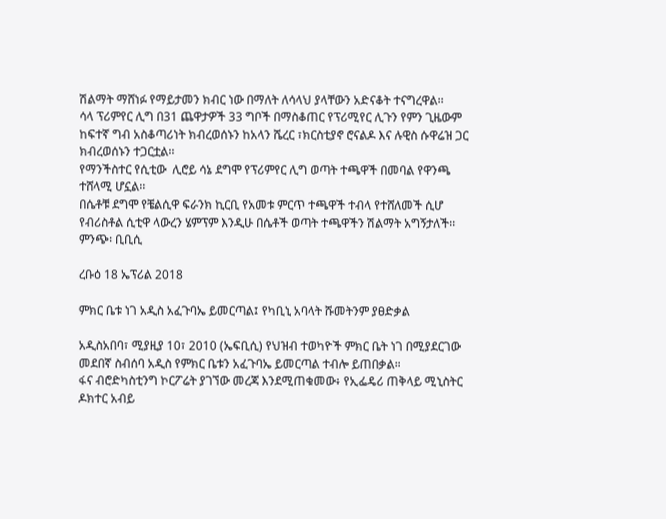ሽልማት ማሸነፉ የማይታመን ክብር ነው በማለት ለሳላህ ያላቸውን አድናቆት ተናግረዋል፡፡
ሳላ ፕሪምየር ሊግ በ31 ጨዋታዎች 33 ግቦች በማስቆጠር የፕሪሚየር ሊጉን የምን ጊዜውም ከፍተኛ ግብ አስቆጣሪነት ክብረወሰኑን ከአላን ሼረር ፣ክርስቲያኖ ሮናልዶ እና ሉዊስ ሱዋሬዝ ጋር ክብረወሰኑን ተጋርቷል፡፡
የማንችስተር የሲቲው  ሊሮይ ሳኔ ደግሞ የፕሪምየር ሊግ ወጣት ተጫዋች በመባል የዋንጫ ተሸላሚ ሆኗል፡፡
በሴቶቹ ደግሞ የቼልሲዋ ፍራንክ ኪርቢ የአመቱ ምርጥ ተጫዋች ተብላ የተሸለመች ሲሆ የብሪስቶል ሲቲዋ ላውረን ሄምፕም እንዲሁ በሴቶች ወጣት ተጫዋችን ሽልማት አግኝታለች፡፡
ምንጭ፡ ቢቢሲ

ረቡዕ 18 ኤፕሪል 2018

ምክር ቤቱ ነገ አዲስ አፈጉባኤ ይመርጣል፤ የካቢኒ አባላት ሹመትንም ያፀድቃል

አዲስአበባ፣ ሚያዚያ 10፣ 2010 (ኤፍቢሲ) የህዝብ ተወካዮች ምክር ቤት ነገ በሚያደርገው መደበኛ ስብሰባ አዲስ የምክር ቤቱን አፈጉባኤ ይመርጣል ተብሎ ይጠበቃል።
ፋና ብሮድካስቲንግ ኮርፖሬት ያገኘው መረጃ እንደሚጠቁመው፥ የኢፌዴሪ ጠቅላይ ሚኒስትር ዶክተር አብይ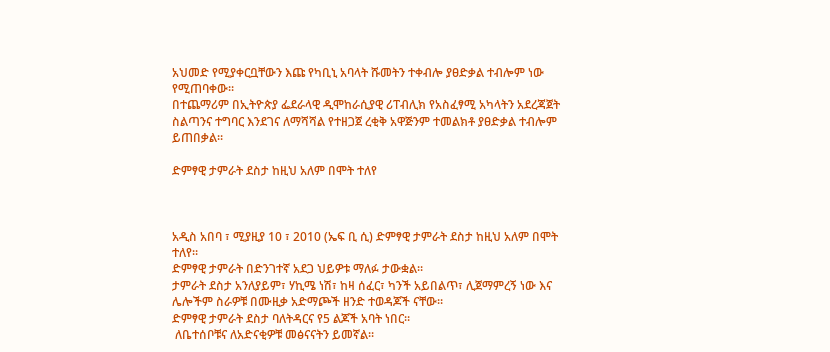አህመድ የሚያቀርቧቸውን እጩ የካቢኒ አባላት ሹመትን ተቀብሎ ያፀድቃል ተብሎም ነው የሚጠባቀው።
በተጨማሪም በኢትዮጵያ ፌደራላዊ ዲሞከራሲያዊ ሪፐብሊክ የአስፈፃሚ አካላትን አደረጃጀት ስልጣንና ተግባር እንደገና ለማሻሻል የተዘጋጀ ረቂቅ አዋጅንም ተመልክቶ ያፀድቃል ተብሎም ይጠበቃል።

ድምፃዊ ታምራት ደስታ ከዚህ አለም በሞት ተለየ



አዲስ አበባ ፣ ሚያዚያ 10 ፣ 2010 (ኤፍ ቢ ሲ) ድምፃዊ ታምራት ደስታ ከዚህ አለም በሞት ተለየ።
ድምፃዊ ታምራት በድንገተኛ አደጋ ህይዎቱ ማለፉ ታውቋል።
ታምራት ደስታ አንለያይም፣ ሃኪሜ ነሽ፣ ከዛ ሰፈር፣ ካንች አይበልጥ፣ ሊጀማምረኝ ነው እና ሌሎችም ስራዎቹ በሙዚቃ አድማጮች ዘንድ ተወዳጆች ናቸው።
ድምፃዊ ታምራት ደስታ ባለትዳርና የ5 ልጆች አባት ነበር።
 ለቤተሰቦቹና ለአድናቂዎቹ መፅናናትን ይመኛል።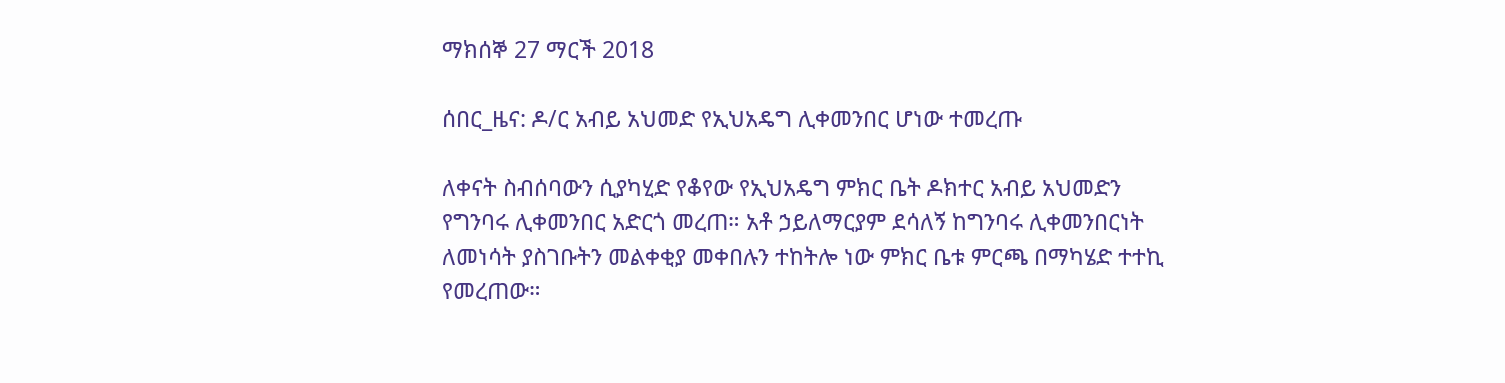ማክሰኞ 27 ማርች 2018

ሰበር_ዜና: ዶ/ር አብይ አህመድ የኢህአዴግ ሊቀመንበር ሆነው ተመረጡ

ለቀናት ስብሰባውን ሲያካሂድ የቆየው የኢህአዴግ ምክር ቤት ዶክተር አብይ አህመድን የግንባሩ ሊቀመንበር አድርጎ መረጠ። አቶ ኃይለማርያም ደሳለኝ ከግንባሩ ሊቀመንበርነት ለመነሳት ያስገቡትን መልቀቂያ መቀበሉን ተከትሎ ነው ምክር ቤቱ ምርጫ በማካሄድ ተተኪ የመረጠው።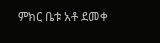ምክር ቤቱ አቶ ደመቀ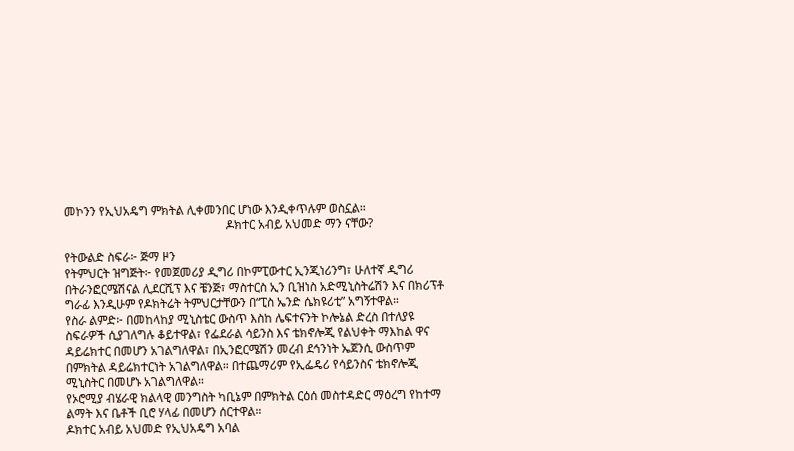መኮንን የኢህአዴግ ምክትል ሊቀመንበር ሆነው እንዲቀጥሉም ወስኗል።
                                                      ዶክተር አብይ አህመድ ማን ናቸው?

የትውልድ ስፍራ፦ ጅማ ዞን
የትምህርት ዝግጅት፦ የመጀመሪያ ዲግሪ በኮምፒውተር ኢንጂነሪንግ፣ ሁለተኛ ዲግሪ በትራንፎርሜሽናል ሊደርሺፕ እና ቼንጅ፣ ማስተርስ ኢን ቢዝነስ አድሚኒስትሬሽን እና በክሪፕቶ ግራፊ እንዲሁም የዶክትሬት ትምህርታቸውን በ“ፒስ ኤንድ ሴክዩሪቲ” አግኝተዋል።
የስራ ልምድ፦ በመከላከያ ሚኒስቴር ውስጥ እስከ ሌፍተናንት ኮሎኔል ድረስ በተለያዩ ስፍራዎች ሲያገለግሉ ቆይተዋል፣ የፌደራል ሳይንስ እና ቴክኖሎጂ የልህቀት ማእከል ዋና ዳይሬክተር በመሆን አገልግለዋል፣ በኢንፎርሜሽን መረብ ደኅንነት ኤጀንሲ ውስጥም በምክትል ዳይሬክተርነት አገልግለዋል። በተጨማሪም የኢፌዴሪ የሳይንስና ቴክኖሎጂ ሚኒስትር በመሆኑ አገልግለዋል።
የኦሮሚያ ብሄራዊ ክልላዊ መንግስት ካቢኔም በምክትል ርዕሰ መስተዳድር ማዕረግ የከተማ ልማት እና ቤቶች ቢሮ ሃላፊ በመሆን ሰርተዋል።
ዶክተር አብይ አህመድ የኢህአዴግ አባል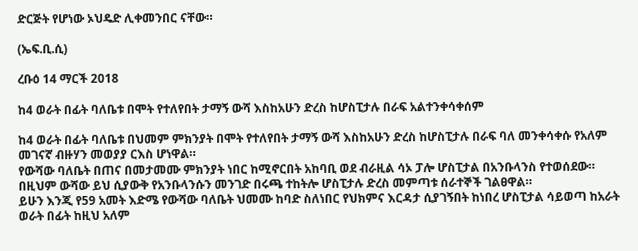ድርጅት የሆነው ኦህዴድ ሊቀመንበር ናቸው።

(ኤፍ.ቢ.ሲ)

ረቡዕ 14 ማርች 2018

ከ4 ወራት በፊት ባለቤቱ በሞት የተለየበት ታማኝ ውሻ እስከአሁን ድረስ ከሆስፒታሉ በራፍ አልተንቀሳቀሰም

ከ4 ወራት በፊት ባለቤቱ በህመም ምክንያት በሞት የተለየበት ታማኝ ውሻ እስከአሁን ድረስ ከሆስፒታሉ በራፍ ባለ መንቀሳቀሱ የአለም መገናኛ ብዙሃን መወያያ ርእስ ሆነዋል።
የውሻው ባለቤት በጠና በመታመሙ ምክንያት ነበር ከሚኖርበት አከባቢ ወደ ብራዚል ሳኦ ፓሎ ሆስፒታል በአንቡላንስ የተወሰደው።
በዚህም ውሻው ይህ ሲያውቅ የአንቡላንሱን መንገድ በሩጫ ተከትሎ ሆስፒታሉ ድረስ መምጣቱ ሰራተኞች ገልፀዋል።
ይሁን እንጂ የ59 አመት እድሜ የውሻው ባለቤት ህመሙ ከባድ ስለነበር የህክምና እርዳታ ሲያገኝበት ከነበረ ሆስፒታል ሳይወጣ ከአራት ወራት በፊት ከዚህ አለም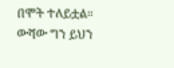በሞት ተለይቷል።
ውሻው ግን ይህን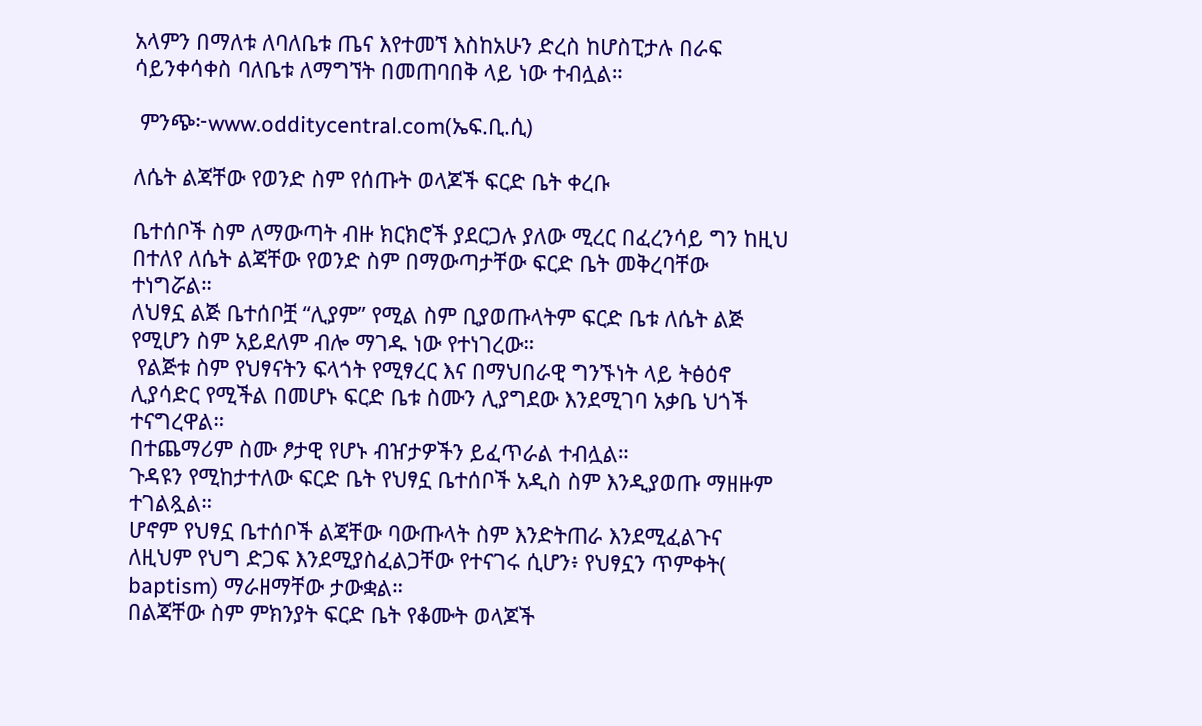አላምን በማለቱ ለባለቤቱ ጤና እየተመኘ እስከአሁን ድረስ ከሆስፒታሉ በራፍ ሳይንቀሳቀስ ባለቤቱ ለማግኘት በመጠባበቅ ላይ ነው ተብሏል።

 ምንጭ፦www.odditycentral.com(ኤፍ.ቢ.ሲ)

ለሴት ልጃቸው የወንድ ስም የሰጡት ወላጆች ፍርድ ቤት ቀረቡ

ቤተሰቦች ስም ለማውጣት ብዙ ክርክሮች ያደርጋሉ ያለው ሚረር በፈረንሳይ ግን ከዚህ በተለየ ለሴት ልጃቸው የወንድ ስም በማውጣታቸው ፍርድ ቤት መቅረባቸው ተነግሯል።
ለህፃኗ ልጅ ቤተሰቦቿ “ሊያም” የሚል ስም ቢያወጡላትም ፍርድ ቤቱ ለሴት ልጅ የሚሆን ስም አይደለም ብሎ ማገዱ ነው የተነገረው።
 የልጅቱ ስም የህፃናትን ፍላጎት የሚፃረር እና በማህበራዊ ግንኙነት ላይ ትፅዕኖ ሊያሳድር የሚችል በመሆኑ ፍርድ ቤቱ ስሙን ሊያግደው እንደሚገባ አቃቤ ህጎች ተናግረዋል።
በተጨማሪም ስሙ ፆታዊ የሆኑ ብዠታዎችን ይፈጥራል ተብሏል።
ጉዳዩን የሚከታተለው ፍርድ ቤት የህፃኗ ቤተሰቦች አዲስ ስም እንዲያወጡ ማዘዙም ተገልጿል።
ሆኖም የህፃኗ ቤተሰቦች ልጃቸው ባውጡላት ስም እንድትጠራ እንደሚፈልጉና ለዚህም የህግ ድጋፍ እንደሚያስፈልጋቸው የተናገሩ ሲሆን፥ የህፃኗን ጥምቀት( baptism) ማራዘማቸው ታውቋል።
በልጃቸው ስም ምክንያት ፍርድ ቤት የቆሙት ወላጆች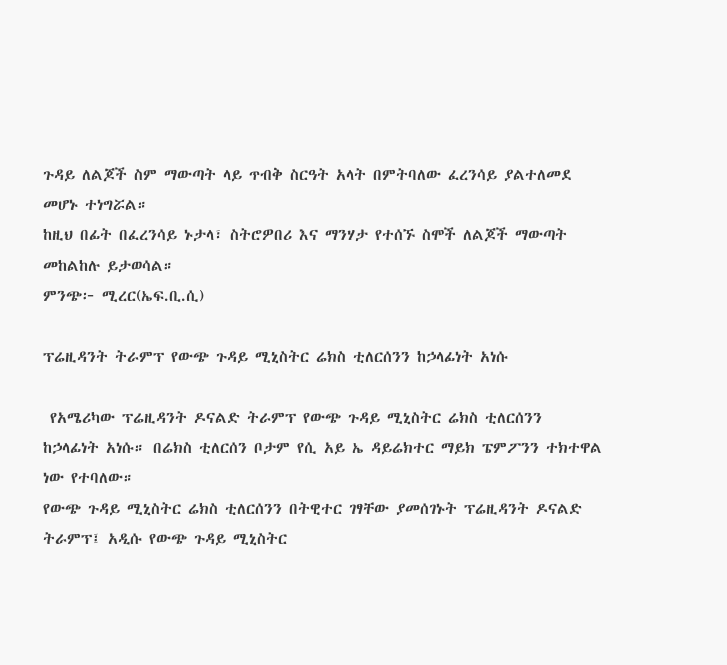ጉዳይ ለልጆች ስም ማውጣት ላይ ጥብቅ ስርዓት አላት በምትባለው ፈረንሳይ ያልተለመደ መሆኑ ተነግሯል።
ከዚህ በፊት በፈረንሳይ ኑታላ፣ ስትሮዎበሪ እና ማንሃታ የተሰኙ ስሞች ለልጆች ማውጣት መከልከሉ ይታወሳል።
ምንጭ፦ ሚረር(ኤፍ.ቢ.ሲ)

ፕሬዚዳንት ትራምፕ የውጭ ጉዳይ ሚኒስትር ሬክስ ቲለርሰንን ከኃላፊነት አነሱ

 የአሜሪካው ፕሬዚዳንት ዶናልድ ትራምፕ የውጭ ጉዳይ ሚኒስትር ሬክስ ቲለርሰንን ከኃላፊነት አነሱ። በሬክስ ቲለርሰን ቦታም የሲ አይ ኤ ዳይሬክተር ማይክ ፔምፖንን ተክተዋል ነው የተባለው።
የውጭ ጉዳይ ሚኒስትር ሬክስ ቲለርሰንን በትዊተር ገፃቸው ያመሰገኑት ፕሬዚዳንት ዶናልድ ትራምፕ፤ አዲሱ የውጭ ጉዳይ ሚኒስትር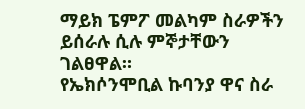ማይክ ፔምፖ መልካም ስራዎችን ይሰራሉ ሲሉ ምኞታቸውን ገልፀዋል።
የኤክሶንሞቢል ኩባንያ ዋና ስራ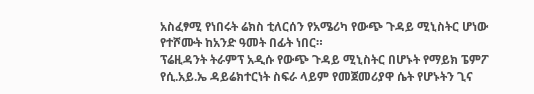አስፈፃሚ የነበሩት ሬክስ ቲለርሰን የአሜሪካ የውጭ ጉዳይ ሚኒስትር ሆነው የተሾሙት ከአንድ ዓመት በፊት ነበር።
ፕሬዚዳንት ትራምፕ አዲሱ የውጭ ጉዳይ ሚኒስትር በሆኑት የማይክ ፔምፖ የሲ.አይ.ኤ ዳይሬክተርነት ስፍራ ላይም የመጀመሪያዋ ሴት የሆኑትን ጊና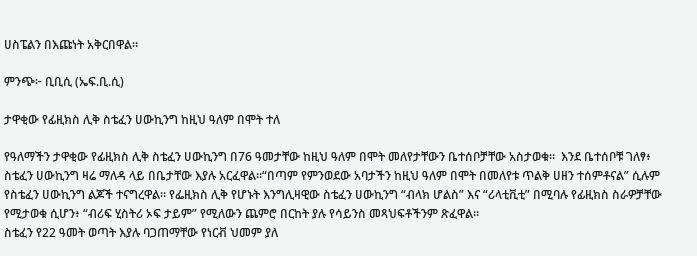ሀስፔልን በእጩነት አቅርበዋል።

ምንጭ፦ ቢቢሲ (ኤፍ.ቢ.ሲ)

ታዋቂው የፊዚክስ ሊቅ ስቴፈን ሀውኪንግ ከዚህ ዓለም በሞት ተለ

የዓለማችን ታዋቂው የፊዚክስ ሊቅ ስቴፈን ሀውኪንግ በ76 ዓመታቸው ከዚህ ዓለም በሞት መለየታቸውን ቤተሰቦቻቸው አስታወቁ።  እንደ ቤተሰቦቹ ገለፃ፥ ስቴፈን ሀውኪንግ ዛሬ ማለዳ ላይ በቤታቸው እያሉ አርፈዋል።“በጣም የምንወደው አባታችን ከዚህ ዓለም በሞት በመለየቱ ጥልቅ ሀዘን ተሰምቶናል” ሲሉም የስቴፈን ሀውኪንግ ልጆች ተናግረዋል። የፌዚክስ ሊቅ የሆኑት እንግሊዛዊው ስቴፈን ሀውኪንግ “ብላክ ሆልስ” እና “ሪላቲቪቲ” በሚባሉ የፊዚክስ ስራዎቻቸው የሚታወቁ ሲሆን፥ “ብሪፍ ሂስትሪ ኦፍ ታይም” የሚለውን ጨምሮ በርከት ያሉ የሳይንስ መጻህፍቶችንም ጽፈዋል።
ስቴፈን የ22 ዓመት ወጣት እያሉ ባጋጠማቸው የነርቭ ህመም ያለ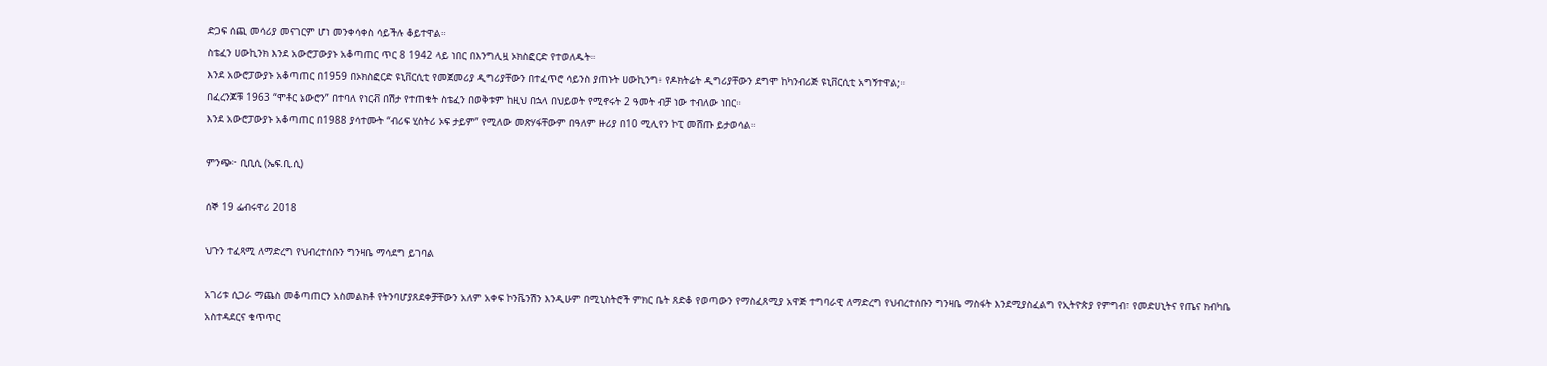ድጋፍ ሰጪ መሳሪያ መናገርም ሆነ መንቀሳቀስ ሳይችሉ ቆይተዋል።
ስቴፈን ሀውኪንክ እንደ አውሮፓውያኑ አቆጣጠር ጥር 8 1942 ላይ ነበር በእንግሊዟ ኦክስፎርድ የተወለዱት።
እንደ አውሮፓውያኑ አቆጣጠር በ1959 በኦክስፎርድ ዩኒቨርሲቲ የመጀመሪያ ዲግሪያቸውን በተፈጥሮ ሳይንስ ያጠኑት ሀውኪንግ፥ የዶክትሬት ዲግሪያቸውን ደግሞ ከካንብሪጅ ዩኒቨርሲቲ አግኝተዋል;።
በፈረንጆቹ 1963 “ሞቶር ኔውሮን” በተባለ የነርቭ በሽታ የተጠቁት ስቴፈን በወቅቱም ከዚህ በኋላ በህይወት የሚኖሩት 2 ዓመት ብቻ ነው ተብለው ነበር።
እንደ አውሮፓውያኑ አቆጣጠር በ1988 ያሳተሙት “ብሪፍ ሂስትሪ ኦፍ ታይም” የሚለው መጽሃፋቸውም በዓለም ዙሪያ በ10 ሚሊየን ኮፒ መሸጡ ይታወሳል።

ምንጭ፦ ቢቢሲ (ኤፍ.ቢ.ሲ)

ሰኞ 19 ፌብሩዋሪ 2018

ህጉን ተፈጻሚ ለማድረግ የህብረተሰቡን ግንዛቤ ማሳደግ ይገባል

አገሪቱ ሲጋራ ማጨስ መቆጣጠርን አስመልክቶ የትንባሆያጸደቀቻቸውን አለም አቀፍ ኮንቬንሽን እንዲሁም በሚኒስትሮች ምክር ቤት ጸድቆ የወጣውን የማስፈጸሚያ አዋጅ ተግባራዊ ለማድረግ የህብረተሰቡን ግንዛቤ ማስፋት እንደሚያስፈልግ የኢትዮጵያ የምግብ፣ የመድሀኒትና የጤና ክብካቤ አስተዳደርና ቁጥጥር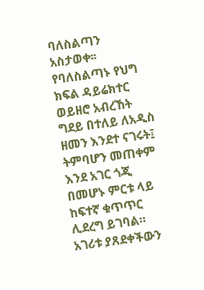ባለስልጣን አስታወቀ፡፡
የባለስልጣኑ የህግ ክፍል ዳይሬክተር ወይዘሮ አብረኸት ግደይ በተለይ ለአዲስ ዘመን እንደተ ናገሩት፤ ትምባሆን መጠቀም እንደ አገር ጎጂ በመሆኑ ምርቱ ላይ ከፍተኛ ቁጥጥር ሊደረግ ይገባል። አገሪቱ ያጸደቀችውን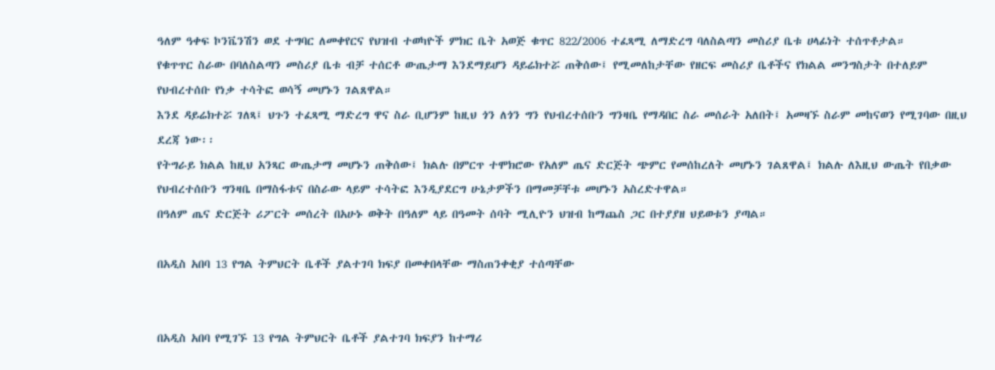ዓለም ዓቀፍ ኮንቬንሽን ወደ ተግባር ለመቀየርና የህዝብ ተወካዮች ምክር ቤት አወጅ ቁጥር 822/2006 ተፈጻሚ ለማድረግ ባለስልጣን መስሪያ ቤቱ ሀላፊነት ተሰጥቶታል።
የቁጥጥር ስራው በባለስልጣን መስሪያ ቤቱ ብቻ ተሰርቶ ውጤታማ እንደማይሆን ዳይሬክተሯ ጠቅሰው፤ የሚመለከታቸው የዘርፍ መስሪያ ቤቶችና የክልል መንግስታት በተለይም የህብረተሰቡ የነቃ ተሳትፎ ወሳኝ መሆኑን ገልጸዋል።
እንደ ዳይሬክተሯ ገለጻ፤ ህጉን ተፈጻሚ ማድረግ ዋና ስራ ቢሆንም ከዚህ ጎን ለጎን ግን የህብረተሰቡን ግንዛቤ የማዳበር ስራ መሰራት አለበት፤ አመዛኙ ስራም መከናወን የሚገባው በዚህ ደረጃ ነው፡፡
የትግራይ ክልል ከዚህ አንጻር ውጤታማ መሆኑን ጠቅሰው፤ ክልሉ በምርጥ ተሞክሮው የአለም ጤና ድርጅት ጭምር የመሰከረለት መሆኑን ገልጸዋል፤ ክልሉ ለእዚህ ውጤት የበቃው የህብረተሰቡን ግንዛቤ በማስፋቱና በስራው ላይም ተሳትፎ እንዲያደርግ ሁኔታዎችን በማመቻቸቱ መሆኑን አስረድተዋል።
በዓለም ጤና ድርጅት ሪፖርት መሰረት በአሁኑ ወቅት በዓለም ላይ በዓመት ሰባት ሚሊዮን ህዝብ ከማጨስ ጋር በተያያዘ ህይወቱን ያጣል።

በአዲስ አበባ 13 የግል ትምህርት ቤቶች ያልተገባ ክፍያ በመቀበላቸው ማስጠንቀቂያ ተሰጣቸው


በአዲስ አበባ የሚገኙ 13 የግል ትምህርት ቤቶች ያልተገባ ክፍያን ከተማሪ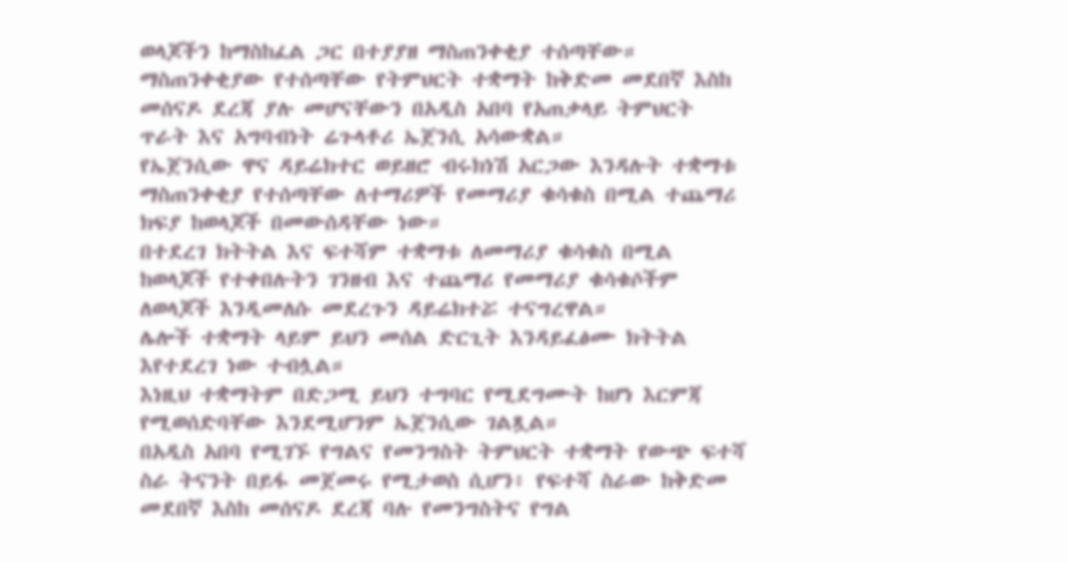ወላጆችን ከማስከፈል ጋር በተያያዘ ማስጠንቀቂያ ተሰጣቸው።
ማስጠንቀቂያው የተሰጣቸው የትምህርት ተቋማት ከቅድመ መደበኛ እስከ መሰናዶ ደረጃ ያሉ መሆናቸውን በአዲስ አበባ የአጠቃላይ ትምህርት ጥራት እና አግባብነት ሬጉላቶሪ ኤጀንሲ አሳውቋል።
የኤጀንሲው ዋና ዳይሬክተር ወይዘሮ ብሩክነሽ አርጋው እንዳሉት ተቋማቱ ማስጠንቀቂያ የተሰጣቸው ለተማሪዎች የመማሪያ ቁሳቁስ በሚል ተጨማሪ ክፍያ ከወላጆች በመውሰዳቸው ነው።
በተደረገ ክትትል እና ፍተሻም ተቋማቱ ለመማሪያ ቁሳቁስ በሚል ከወላጆች የተቀበሉትን ገንዘብ እና ተጨማሪ የመማሪያ ቁሳቁሶችም ለወላጆች እንዲመለሱ መደረጉን ዳይሬክተሯ ተናግረዋል።
ሌሎች ተቋማት ላይም ይህን መሰል ድርጊት እንዳይፈፅሙ ክትትል እየተደረገ ነው ተብሏል።
እነዚህ ተቋማትም በድጋሚ ይህን ተግባር የሚደግሙት ከሆነ እርምጃ የሚወሰድባቸው እንደሚሆንም ኤጀንሲው ገልጿል።
በአዲስ አበባ የሚገኙ የግልና የመንግስት ትምህርት ተቋማት የውጭ ፍተሻ ስራ ትናንት በይፋ መጀመሩ የሚታወስ ሲሆን፥ የፍተሻ ስራው ከቅድመ መደበኛ እስከ መሰናዶ ደረጃ ባሉ የመንግስትና የግል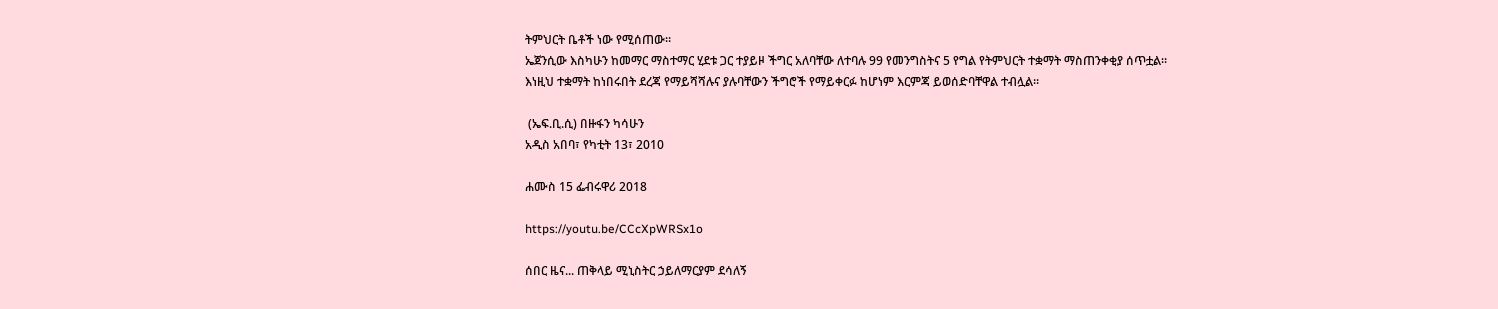ትምህርት ቤቶች ነው የሚሰጠው።
ኤጀንሲው እስካሁን ከመማር ማስተማር ሂደቱ ጋር ተያይዞ ችግር አለባቸው ለተባሉ 99 የመንግስትና 5 የግል የትምህርት ተቋማት ማስጠንቀቂያ ሰጥቷል።
እነዚህ ተቋማት ከነበሩበት ደረጃ የማይሻሻሉና ያሉባቸውን ችግሮች የማይቀርፉ ከሆነም እርምጃ ይወሰድባቸዋል ተብሏል።

 (ኤፍ.ቢ.ሲ) በዙፋን ካሳሁን
አዲስ አበባ፣ የካቲት 13፣ 2010

ሐሙስ 15 ፌብሩዋሪ 2018

https://youtu.be/CCcXpWRSx1o

ሰበር ዜና... ጠቅላይ ሚኒስትር ኃይለማርያም ደሳለኝ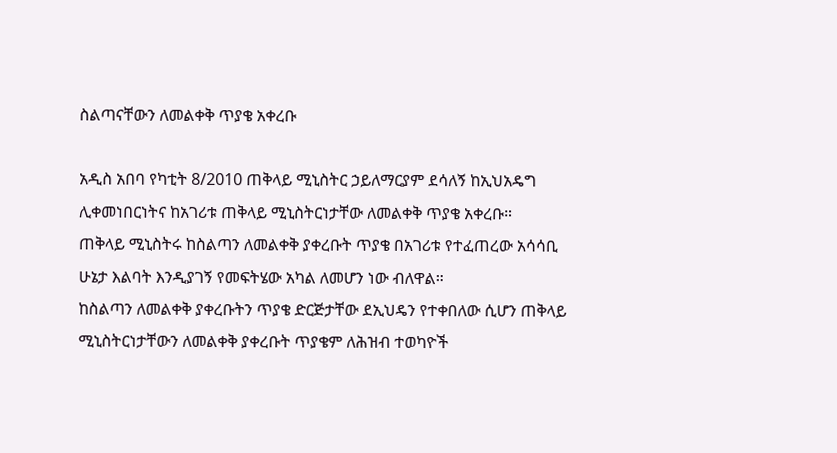ስልጣናቸውን ለመልቀቅ ጥያቄ አቀረቡ

አዲስ አበባ የካቲት 8/2010 ጠቅላይ ሚኒስትር ኃይለማርያም ደሳለኝ ከኢህአዴግ ሊቀመነበርነትና ከአገሪቱ ጠቅላይ ሚኒስትርነታቸው ለመልቀቅ ጥያቄ አቀረቡ።
ጠቅላይ ሚኒስትሩ ከስልጣን ለመልቀቅ ያቀረቡት ጥያቄ በአገሪቱ የተፈጠረው አሳሳቢ ሁኔታ እልባት እንዲያገኝ የመፍትሄው አካል ለመሆን ነው ብለዋል።
ከስልጣን ለመልቀቅ ያቀረቡትን ጥያቄ ድርጅታቸው ደኢህዴን የተቀበለው ሲሆን ጠቅላይ ሚኒስትርነታቸውን ለመልቀቅ ያቀረቡት ጥያቄም ለሕዝብ ተወካዮች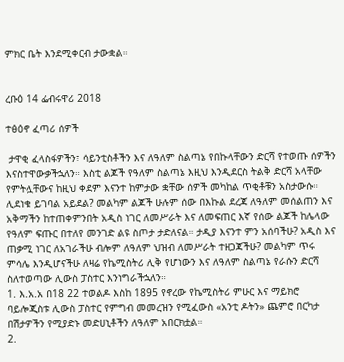ምክር ቤት እንደሚቀርብ ታውቋል።


ረቡዕ 14 ፌብሩዋሪ 2018

ተፅዕኖ ፈጣሪ ሰዎች

 ታዋቂ ፈላስፋዎችን፣ ሳይንቲስቶችን እና ለዓለም ስልጣኔ የበኩላቸውን ድርሻ የተወጡ ሰዎችን እናስተዋውቃችኋለን። እስቲ ልጆች የዓለም ስልጣኔ እዚህ እንዲደርስ ትልቅ ድርሻ አላቸው የምትሏቸውና ከዚህ ቀደም እናንተ ከምታው ቋቸው ሰዎች መካከል ጥቂቶቹን አስታውሱ። ሊደነቁ ይገባል አይደል? መልካም ልጆች ሁሉም ሰው በእኩል ደረጃ ለዓለም መሰልጠን እና
አቅማችን ከተጠቀምንበት አዲስ ነገር ለመሥራት እና ለመፍጠር እኛ የሰው ልጆች ከሌላው የዓለም ፍጡር በተለየ መንገድ ልዩ ስጦታ ታድለናል። ታዲያ እናንተ ምን አሰባችሁ? አዲስ እና ጠቃሚ ነገር ለአገራችሁ ብሎም ለዓለም ህዝብ ለመሥራት ተዘጋጃችሁ? መልካም ጥሩ ምሳሌ እንዲሆናችሁ ለዛሬ የኬሚስትሪ ሊቅ የሆነውን እና ለዓለም ስልጣኔ የራሱን ድርሻ ስለተወጣው ሊውስ ፓስተር እንነግራችኋለን።
1. እ.አ.አ በ18 22 ተወልዶ እስከ 1895 የኖረው የኬሚስትሪ ምሁር እና ማይክሮ ባይሎጂስቱ ሊውስ ፓስተር የምግብ መመረዝን የሚፈውስ «አንቲ ዶትን» ጨምሮ በርካታ በሽታዎችን የሚያድኑ መድሀኒቶችን ለዓለም አበርክቷል።
2.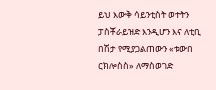ይህ እውቅ ሳይንቲስት ወተትን ፓስቾራይዝድ እንዲሆን እና ለቲቢ በሽታ የሚያጋልጠውን «ቱውበ ርክሎስስ» ለማስወገድ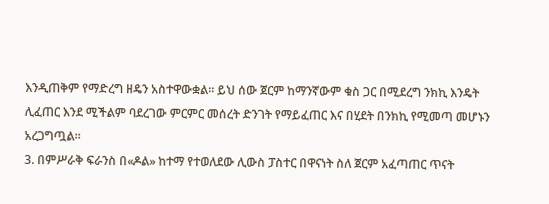እንዲጠቅም የማድረግ ዘዴን አስተዋውቋል። ይህ ሰው ጀርም ከማንኛውም ቁስ ጋር በሚደረግ ንክኪ እንዴት ሊፈጠር እንደ ሚችልም ባደረገው ምርምር መሰረት ድንገት የማይፈጠር እና በሂደት በንክኪ የሚመጣ መሆኑን አረጋግጧል።
3. በምሥራቅ ፍራንስ በ«ዶል» ከተማ የተወለደው ሊውስ ፓስተር በዋናነት ስለ ጀርም አፈጣጠር ጥናት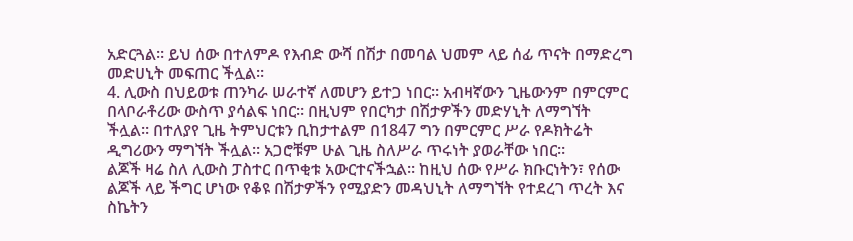አድርጓል። ይህ ሰው በተለምዶ የእብድ ውሻ በሽታ በመባል ህመም ላይ ሰፊ ጥናት በማድረግ መድሀኒት መፍጠር ችሏል።
4. ሊውስ በህይወቱ ጠንካራ ሠራተኛ ለመሆን ይተጋ ነበር። አብዛኛውን ጊዜውንም በምርምር በላቦራቶሪው ውስጥ ያሳልፍ ነበር። በዚህም የበርካታ በሽታዎችን መድሃኒት ለማግኘት ችሏል። በተለያየ ጊዜ ትምህርቱን ቢከታተልም በ1847 ግን በምርምር ሥራ የዶክትሬት ዲግሪውን ማግኘት ችሏል። አጋሮቹም ሁል ጊዜ ስለሥራ ጥሩነት ያወራቸው ነበር።
ልጆች ዛሬ ስለ ሊውስ ፓስተር በጥቂቱ አውርተናችኋል። ከዚህ ሰው የሥራ ክቡርነትን፣ የሰው ልጆች ላይ ችግር ሆነው የቆዩ በሽታዎችን የሚያድን መዳህኒት ለማግኘት የተደረገ ጥረት እና ስኬትን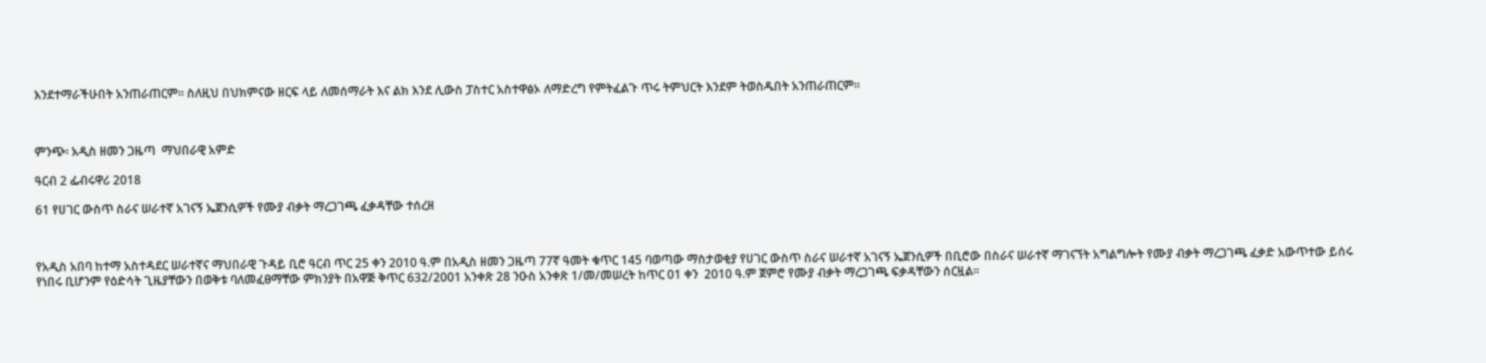እንደተማራችሁበት አንጠራጠርም። ስለዚህ በህክምናው ዘርፍ ላይ ለመሰማራት እና ልክ እንደ ሊውስ ፓስተር አስተዋፅኦ ለማድረግ የምትፈልጉ ጥሩ ትምህርት እንደም ትወስዱበት አንጠራጠርም።



ምንጭ፡ አዲስ ዘመን ጋዜጣ  ማህበራዊ አምድ

ዓርብ 2 ፌብሩዋሪ 2018

61 የሀገር ውስጥ ስራና ሠራተኛ አገናኝ ኤጀንሲዎች የሙያ ብቃት ማረጋገጫ ፈቃዳቸው ተሰረዘ



የአዲስ አበባ ከተማ አስተዳደር ሠራተኛና ማህበራዊ ጉዳይ ቢሮ ዓርብ ጥር 25 ቀን 2010 ዓ.ም በአዲስ ዘመን ጋዜጣ 77ኛ ዓመት ቁጥር 145 ባወጣው ማስታወቂያ የሀገር ውስጥ ስራና ሠራተኛ አገናኝ ኤጀንሲዎች በቢሮው በስራና ሠራተኛ ማገናኘት አግልግሎት የሙያ ብቃት ማረጋገጫ ፈቃድ አውጥተው ይሰሩ የነበሩ ቢሆንም የዕድሳት ጊዜያቸውን በወቅቱ ባለመፈፀማቸው ምክንያት በአዋጅ ቅጥር 632/2001 አንቀጽ 28 ንዑስ አንቀጽ 1/መ/መሠረት ከጥር 01 ቀን  2010 ዓ.ም ጀምሮ የሙያ ብቃት ማረጋገጫ ፍቃዳቸውን ሰርዟል፡፡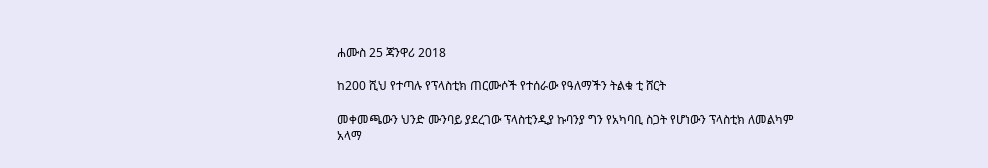ሐሙስ 25 ጃንዋሪ 2018

ከ200 ሺህ የተጣሉ የፕላስቲክ ጠርሙሶች የተሰራው የዓለማችን ትልቁ ቲ ሸርት

መቀመጫውን ህንድ ሙንባይ ያደረገው ፕላስቲንዲያ ኩባንያ ግን የአካባቢ ስጋት የሆነውን ፕላስቲክ ለመልካም አላማ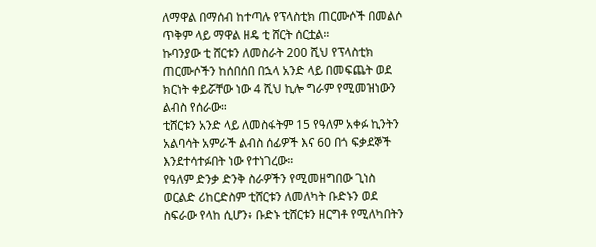ለማዋል በማሰብ ከተጣሉ የፕላስቲክ ጠርሙሶች በመልሶ ጥቅም ላይ ማዋል ዘዴ ቲ ሸርት ሰርቷል።
ኩባንያው ቲ ሸርቱን ለመስራት 200 ሺህ የፕላስቲክ ጠርሙሶችን ከሰበሰበ በኋላ አንድ ላይ በመፍጨት ወደ ክርነት ቀይሯቸው ነው 4 ሺህ ኪሎ ግራም የሚመዝነውን ልብስ የሰራው።
ቲሸርቱን አንድ ላይ ለመስፋትም 15 የዓለም አቀፉ ኪንትን አልባሳት አምራች ልብስ ሰፊዎች እና 60 በጎ ፍቃደኞች እንደተሳተፉበት ነው የተነገረው።
የዓለም ድንቃ ድንቅ ስራዎችን የሚመዘግበው ጊነስ ወርልድ ሪከርድስም ቲሸርቱን ለመለካት ቡድኑን ወደ ስፍራው የላከ ሲሆን፥ ቡድኑ ቲሸርቱን ዘርግቶ የሚለካበትን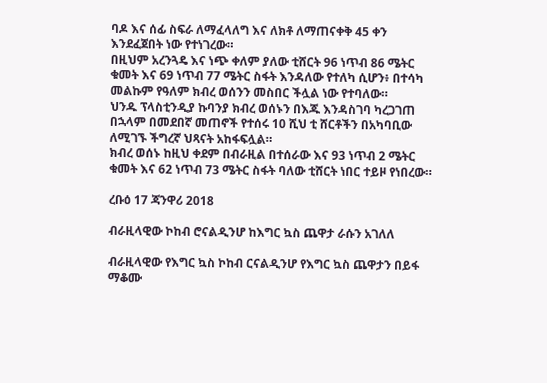ባዶ እና ሰፊ ስፍራ ለማፈላለግ እና ለክቶ ለማጠናቀቅ 45 ቀን እንደፈጀበት ነው የተነገረው።
በዚህም አረንጓዴ እና ነጭ ቀለም ያለው ቲሸርት 96 ነጥብ 86 ሜትር ቁመት እና 69 ነጥብ 77 ሜትር ስፋት እንዳለው የተለካ ሲሆን፥ በተሳካ መልኩም የዓለም ክብረ ወሰንን መስበር ችሏል ነው የተባለው።
ህንዱ ፕላስቲንዲያ ኩባንያ ክብረ ወሰኑን በእጁ እንዳስገባ ካረጋገጠ በኋላም በመደበኛ መጠኖች የተሰሩ 10 ሺህ ቲ ሸርቶችን በአካባቢው ለሚገኙ ችግረኛ ህጻናት አከፋፍሏል።
ክብረ ወሰኑ ከዚህ ቀደም በብራዚል በተሰራው እና 93 ነጥብ 2 ሜትር ቁመት እና 62 ነጥብ 73 ሜትር ስፋት ባለው ቲሸርት ነበር ተይዞ የነበረው።

ረቡዕ 17 ጃንዋሪ 2018

ብራዚላዊው ኮከብ ሮናልዲንሆ ከእግር ኳስ ጨዋታ ራሱን አገለለ

ብራዚላዊው የእግር ኳስ ኮከብ ርናልዲንሆ የእግር ኳስ ጨዋታን በይፋ ማቆሙ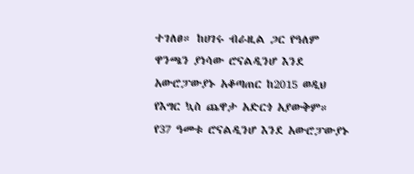ተገለፀ። ከሀገሩ ብራዚል ጋር የዓለም ዋንጫን ያነሳው ሮናልዲንሆ እንደ አውሮፓውያኑ አቆጣጠር ከ2015 ወዲህ የእግር ኳስ ጨዋታ አድርጎ አያውቅም።
የ37 ዓመቱ ሮናልዲንሆ እንደ አውሮፓውያኑ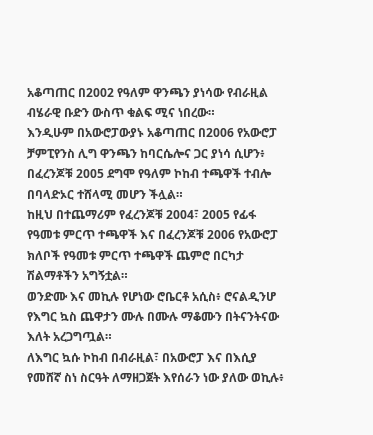አቆጣጠር በ2002 የዓለም ዋንጫን ያነሳው የብራዚል ብሄራዊ ቡድን ውስጥ ቁልፍ ሚና ነበረው።
እንዲሁም በአውሮፓውያኑ አቆጣጠር በ2006 የአውሮፓ ቻምፒየንስ ሊግ ዋንጫን ከባርሴሎና ጋር ያነሳ ሲሆን፥ በፈረንጆቹ 2005 ደግሞ የዓለም ኮከብ ተጫዋች ተብሎ በባላድኦር ተሸላሚ መሆን ችሏል።
ከዚህ በተጨማሪም የፈረንጆቹ 2004፣ 2005 የፊፋ የዓመቱ ምርጥ ተጫዋች እና በፈረንጆቹ 2006 የአውሮፓ ክለቦች የዓመቱ ምርጥ ተጫዋች ጨምሮ በርካታ ሽልማቶችን አግኝቷል።
ወንድሙ እና መኪሉ የሆነው ሮቤርቶ አሲስ፥ ሮናልዲንሆ የእግር ኳስ ጨዋታን ሙሉ በሙሉ ማቆሙን በትናንትናው እለት አረጋግጧል።
ለእግር ኳሱ ኮከብ በብራዚል፣ በአውሮፓ እና በእሲያ የመሸኛ ስነ ስርዓት ለማዘጋጀት እየሰራን ነው ያለው ወኪሉ፥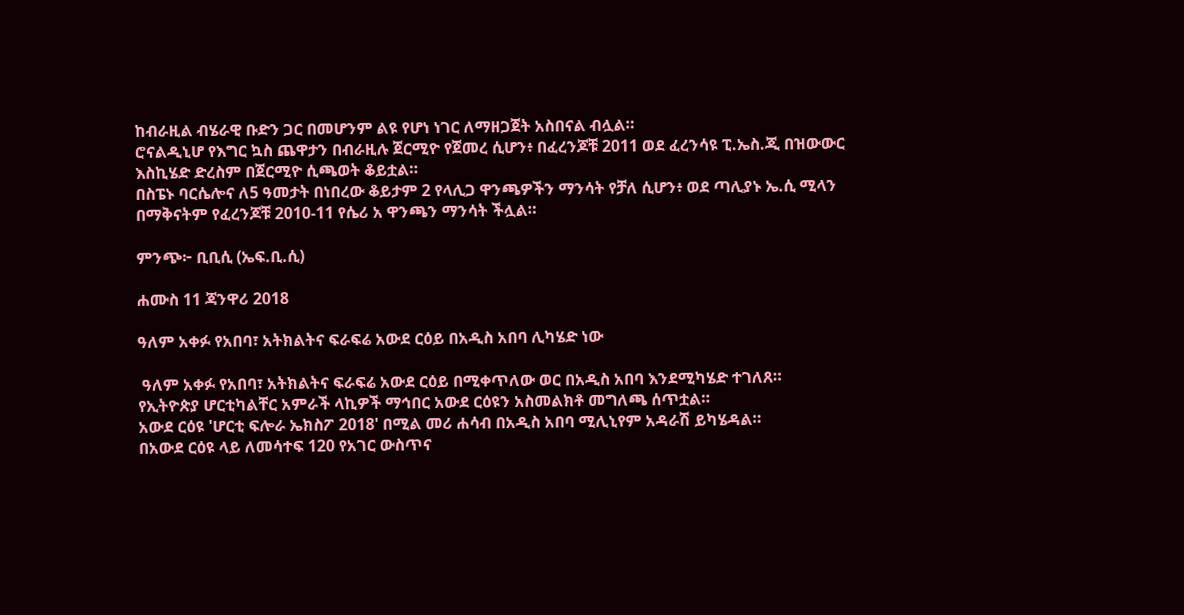ከብራዚል ብሄራዊ ቡድን ጋር በመሆንም ልዩ የሆነ ነገር ለማዘጋጀት አስበናል ብሏል።
ሮናልዲኒሆ የእግር ኳስ ጨዋታን በብራዚሉ ጀርሚዮ የጀመረ ሲሆን፥ በፈረንጆቹ 2011 ወደ ፈረንሳዩ ፒ.ኤስ.ጂ በዝውውር እስኪሄድ ድረስም በጀርሚዮ ሲጫወት ቆይቷል።
በስፔኑ ባርሴሎና ለ5 ዓመታት በነበረው ቆይታም 2 የላሊጋ ዋንጫዎችን ማንሳት የቻለ ሲሆን፥ ወደ ጣሊያኑ ኤ.ሲ ሚላን በማቅናትም የፈረንጆቹ 2010-11 የሴሪ አ ዋንጫን ማንሳት ችሏል።

ምንጭ፦ ቢቢሲ (ኤፍ.ቢ.ሲ)

ሐሙስ 11 ጃንዋሪ 2018

ዓለም አቀፉ የአበባ፣ አትክልትና ፍራፍሬ አውደ ርዕይ በአዲስ አበባ ሊካሄድ ነው

 ዓለም አቀፉ የአበባ፣ አትክልትና ፍራፍሬ አውደ ርዕይ በሚቀጥለው ወር በአዲስ አበባ እንደሚካሄድ ተገለጸ።
የኢትዮጵያ ሆርቲካልቸር አምራች ላኪዎች ማኅበር አውደ ርዕዩን አስመልክቶ መግለጫ ሰጥቷል።
አውደ ርዕዩ 'ሆርቲ ፍሎራ ኤክስፖ 2018' በሚል መሪ ሐሳብ በአዲስ አበባ ሚሊኒየም አዳራሽ ይካሄዳል።
በአውደ ርዕዩ ላይ ለመሳተፍ 120 የአገር ውስጥና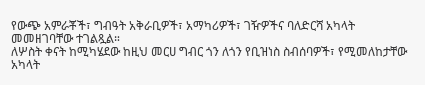የውጭ አምራቾች፣ ግብዓት አቅራቢዎች፣ አማካሪዎች፣ ገዥዎችና ባለድርሻ አካላት መመዘገባቸው ተገልጿል።
ለሦስት ቀናት ከሚካሄደው ከዚህ መርሀ ግብር ጎን ለጎን የቢዝነስ ስብሰባዎች፣ የሚመለከታቸው አካላት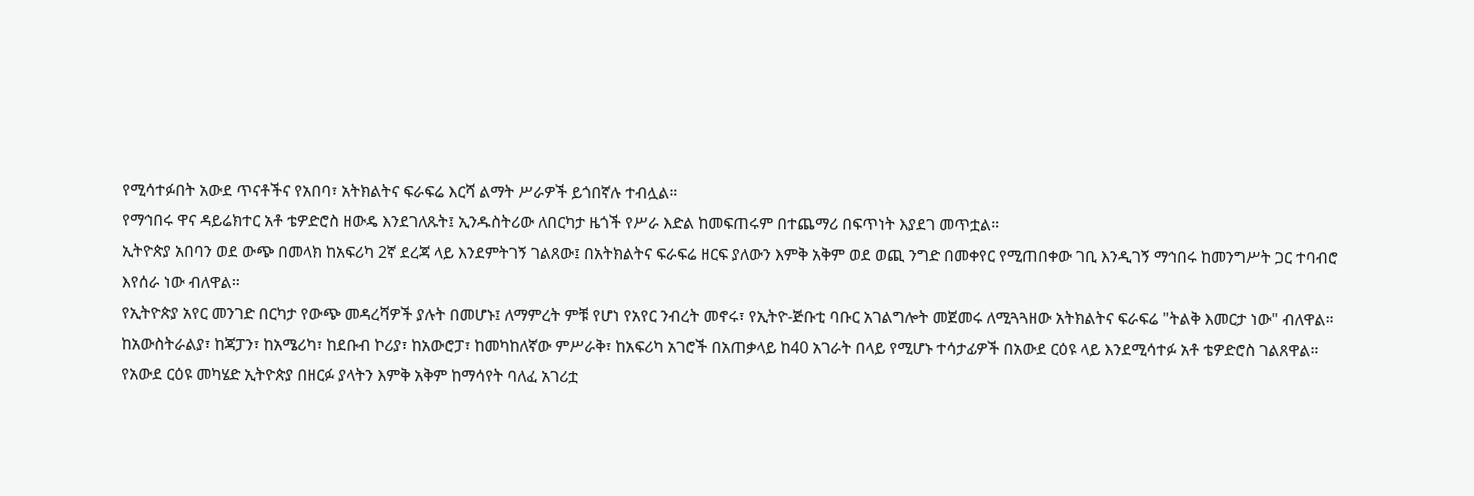የሚሳተፉበት አውደ ጥናቶችና የአበባ፣ አትክልትና ፍራፍሬ እርሻ ልማት ሥራዎች ይጎበኛሉ ተብሏል።
የማኅበሩ ዋና ዳይሬክተር አቶ ቴዎድሮስ ዘውዴ እንደገለጹት፤ ኢንዱስትሪው ለበርካታ ዜጎች የሥራ እድል ከመፍጠሩም በተጨማሪ በፍጥነት እያደገ መጥቷል።
ኢትዮጵያ አበባን ወደ ውጭ በመላክ ከአፍሪካ 2ኛ ደረጃ ላይ እንደምትገኝ ገልጸው፤ በአትክልትና ፍራፍሬ ዘርፍ ያለውን እምቅ አቅም ወደ ወጪ ንግድ በመቀየር የሚጠበቀው ገቢ እንዲገኝ ማኅበሩ ከመንግሥት ጋር ተባብሮ እየሰራ ነው ብለዋል።
የኢትዮጵያ አየር መንገድ በርካታ የውጭ መዳረሻዎች ያሉት በመሆኑ፤ ለማምረት ምቹ የሆነ የአየር ንብረት መኖሩ፣ የኢትዮ-ጅቡቲ ባቡር አገልግሎት መጀመሩ ለሚጓጓዘው አትክልትና ፍራፍሬ "ትልቅ እመርታ ነው" ብለዋል።
ከአውስትራልያ፣ ከጃፓን፣ ከአሜሪካ፣ ከደቡብ ኮሪያ፣ ከአውሮፓ፣ ከመካከለኛው ምሥራቅ፣ ከአፍሪካ አገሮች በአጠቃላይ ከ40 አገራት በላይ የሚሆኑ ተሳታፊዎች በአውደ ርዕዩ ላይ እንደሚሳተፉ አቶ ቴዎድሮስ ገልጸዋል።
የአውደ ርዕዩ መካሄድ ኢትዮጵያ በዘርፉ ያላትን እምቅ አቅም ከማሳየት ባለፈ አገሪቷ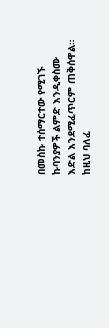በመስኩ ተሰማርተው የሚገኙ ኩባንያዎች ልምድ እንዲቀስሙ እድል እንደሚፈጥርም ጠቅሰዋል።
ከዚህ ባለፈ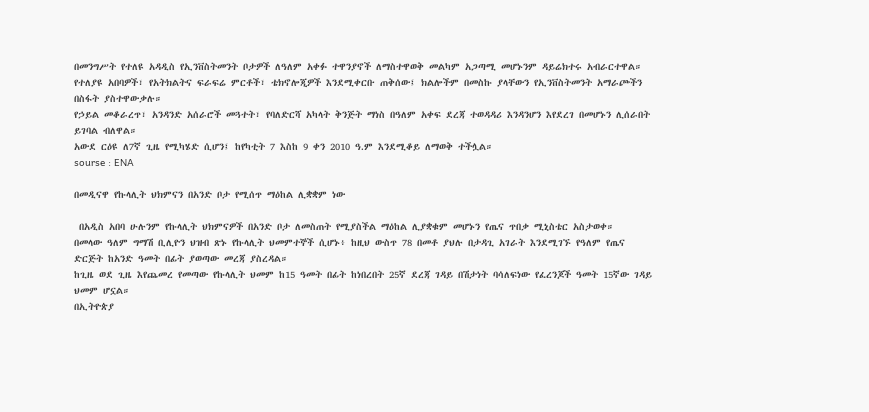በመንግሥት የተለዩ አዳዲስ የኢንቨስትመንት ቦታዎች ለዓለም አቀፉ ተዋንያኖች ለማስተዋወቅ መልካም አጋጣሚ መሆኑንም ዳይሬክተሩ አብራርተዋል።
የተለያዩ አበባዎች፣ የአትክልትና ፍራፍሬ ምርቶች፣ ቴክኖሎጂዎች እንደሚቀርቡ ጠቅሰው፤ ክልሎችም በመስኩ ያላቸውን የኢንቨስትመንት አማራጮችን በስፋት ያስተዋውቃሉ።
የኃይል መቆራረጥ፣ አንዳንድ አሰራሮች መጓተት፣ የባለድርሻ አካላት ቅንጅት ማነስ በዓለም አቀፍ ደረጃ ተወዳዳሪ እንዳንሆን እየደረገ በመሆኑን ሊሰራበት ይገባል ብለዋል።
አውደ ርዕዩ ለ7ኛ ጊዜ የሚካሄድ ሲሆን፤ ከየካቲት 7 እስከ 9 ቀን 2010 ዓ.ም እንደሚቆይ ለማወቅ ተችሏል።
sourse : ENA

በመዲናዋ የኩላሊት ህክምናን በአንድ ቦታ የሚሰጥ ማዕከል ሊቋቋም ነው

 በአዲስ አበባ ሁሉንም የኩላሊት ህክምናዎች በአንድ ቦታ ለመስጠት የሚያስችል ማዕከል ሊያቋቁም መሆኑን የጤና ጥበቃ ሚኒስቴር አስታወቀ።
በመላው ዓለም ግማሽ ቢሊዮን ህዝብ ጽኑ የኩላሊት ህመምተኞች ሲሆኑ፥ ከዚህ ውስጥ 78 በመቶ ያህሉ በታዳጊ አገራት እንደሚገኙ የዓለም የጤና ድርጅት ከአንድ ዓመት በፊት ያወጣው መረጃ ያስረዳል።
ከጊዜ ወደ ጊዜ እየጨመረ የመጣው የኩላሊት ህመም ከ15 ዓመት በፊት ከነበረበት 25ኛ ደረጃ ገዳይ በሽታነት ባሳለፍነው የፈረንጆች ዓመት 15ኛው ገዳይ ህመም ሆኗል።
በኢትዮጵያ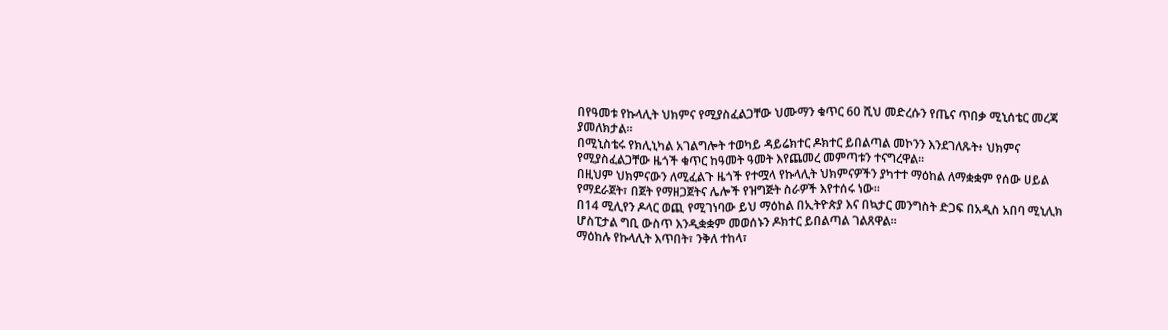በየዓመቱ የኩላሊት ህክምና የሚያስፈልጋቸው ህሙማን ቁጥር 60 ሺህ መድረሱን የጤና ጥበቃ ሚኒሰቴር መረጃ ያመለክታል።
በሚኒስቴሩ የክሊኒካል አገልግሎት ተወካይ ዳይሬክተር ዶክተር ይበልጣል መኮንን እንደገለጹት፥ ህክምና የሚያስፈልጋቸው ዜጎች ቁጥር ከዓመት ዓመት እየጨመረ መምጣቱን ተናግረዋል።
በዚህም ህክምናውን ለሚፈልጉ ዜጎች የተሟላ የኩላሊት ህክምናዎችን ያካተተ ማዕከል ለማቋቋም የሰው ሀይል የማደራጀት፣ በጀት የማዘጋጀትና ሌሎች የዝግጅት ስራዎች እየተሰሩ ነው።
በ14 ሚሊየን ዶላር ወጪ የሚገነባው ይህ ማዕከል በኢትዮጵያ እና በኳታር መንግስት ድጋፍ በአዲስ አበባ ሚኒሊክ ሆስፒታል ግቢ ውስጥ እንዲቋቋም መወሰኑን ዶክተር ይበልጣል ገልጸዋል።
ማዕከሉ የኩላሊት እጥበት፣ ንቅለ ተከላ፣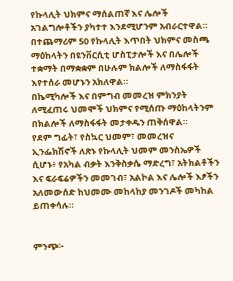የኩላሊት ህክምና ማሰልጠኛ እና ሌሎች አገልግሎቶችን ያካተተ እንደሚሆንም አብራርተዋል።
በተጨማሪም 50 የኩላሊት እጥበት ህክምና መስጫ ማዕከላትን በዩንቨርሲቲ ሆስፒታሎች እና በሌሎች ተቋማት በማቋቋም በሁሉም ክልሎች ለማስፋፋት እየተሰራ መሆኑን አክለዋል።
በኬሚካሎች እና በምግብ መመረዝ ምክንያት ለሚፈጠሩ ህመሞች ህክምና የሚሰጡ ማዕከላትንም በክልሎች ለማስፋፋት መታቀዱን ጠቅሰዋል።
የደም ግፊት፣ የስኳር ህመም፣ መመረዝና ኢንፌክሽኖች ለጽኑ የኩላሊት ህመም መንስኤዎች ሲሆኑ፥ የአካል ብቃት እንቅስቃሴ ማድረግ፣ አትክልቶችን እና ፍራፍሬዎችን መመገብ፣ አልኮል እና ሌሎች እፆችን አለመውሰድ ከህመሙ መከላከያ መንገዶች መካከል ይጠቀሳሉ።


ምንጭ፦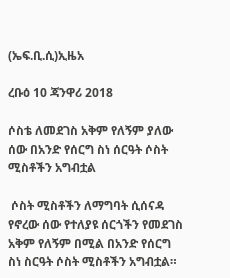(ኤፍ.ቢ.ሲ)ኢዜአ

ረቡዕ 10 ጃንዋሪ 2018

ሶስቴ ለመደገስ አቅም የለኝም ያለው ሰው በአንድ የሰርግ ስነ ሰርዓት ሶስት ሚስቶችን አግብቷል

 ሶስት ሚስቶችን ለማግባት ሲሰናዳ የኖረው ሰው የተለያዩ ሰርጎችን የመደገስ አቅም የለኝም በሚል በአንድ የሰርግ ስነ ስርዓት ሶስት ሚስቶችን አግብቷል።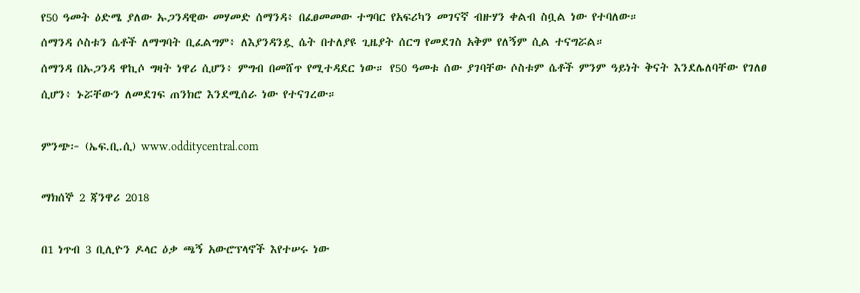የ50 ዓመት ዕድሜ ያለው ኡጋንዳዊው መሃመድ ሰማንዳ፥ በፈፀመመው ተግባር የአፍሪካን መገናኛ ብዙሃን ቀልብ ስቧል ነው የተባለው።
ሰማንዳ ሶስቱን ሴቶች ለማግባት ቢፈልግም፥ ለእያንዳንዷ ሴት በተለያዩ ጊዜያት ሰርግ የመደገስ አቅም የለኝም ሲል ተናግሯል።
ሰማንዳ በኡጋንዳ ዋኪሶ ግዛት ነዋሪ ሲሆን፥ ምግብ በመሸጥ የሚተዳደር ነው። የ50 ዓመቱ ሰው ያገባቸው ሶስቱም ሴቶች ምንም ዓይነት ቅናት እንደሌለባቸው የገለፀ ሲሆን፥ ኑሯቸውን ለመደገፍ ጠንክሮ እንደሚሰራ ነው የተናገረው።

ምንጭ፦ (ኤፍ.ቢ.ሲ) www.odditycentral.com

ማክሰኞ 2 ጃንዋሪ 2018

በ1 ነጥብ 3 ቢሊዮን ዶላር ዕቃ ጫኝ አውሮፕላኖች እየተሠሩ ነው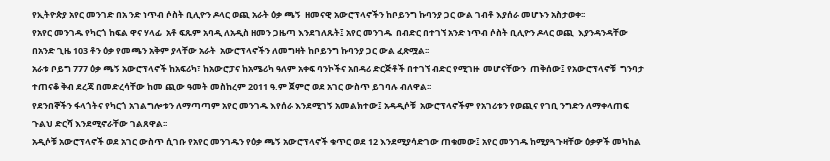የኢትዮጵያ አየር መንገድ በአ ንድ ነጥብ ሶስት ቢሊዮን ዶላር ወጪ አራት ዕቃ ጫኝ  ዘመናዊ አውሮፕላኖችን ከቦይንግ ኩባንያ ጋር ውል ገብቶ እያሰራ መሆኑን አስታወቀ፡፡
የአየር መንገዱ የካርጎ ከፍል ዋና ሃላፊ  አቶ ፍጹም አባዲ ለአዲስ ዘመን ጋዜጣ እንደገለጹት፤ አየር መንገዱ  በብድር በተገኘ አንድ ነጥብ ሶስት ቢሊዮን ዶላር ወጪ  እያንዳንዳቸው በአንድ ጊዜ 103 ቶን ዕቃ የመጫን አቅም ያላቸው አራት  አውሮፕላኖችን ለመግዛት ከቦይንግ ኩባንያ ጋር ውል ፈጽሟል፡፡
አራቱ ቦይግ 777 ዕቃ ጫኝ አውሮፕላኖች ከአፍሪካ፣ ከአውሮፓና ከአሜሪካ ዓለም አቀፍ ባንኮችና አበዳሪ ድርጅቶች በተገኘ ብድር የሚገዙ  መሆናቸውን  ጠቅሰው፤ የአውሮፕላኖቹ  ግንባታ ተጠናቆ ቅብ ደረጃ በመድረሳቸው ከመ ጪው ዓመት መስከረም 2011 ዓ.ም ጀምሮ ወደ አገር ውስጥ ይገባሉ ብለዋል፡፡
የደንበኞችን ፋላጎትና የካርጎ አገልግሎቱን ለማጣጣም አየር መንገዱ እየሰራ እንደሚገኝ አመልክተው፤ አዳዲሶቹ  አውሮፕላኖችም የአገሪቱን የወጪና የገቢ ንግድን ለማቀላጠፍ ጉልህ ድርሻ እንደሚኖራቸው ገልጸዋል፡፡
አዲሶቹ አውሮፕላኖች ወደ አገር ውስጥ ሲገቡ የአየር መንገዱን የዕቃ ጫኝ አውሮፕላኖች ቁጥር ወደ 12 እንደሚያሳድገው ጠቁመው፤ አየር መንገዱ ከሚያጓጉዛቸው ዕቃዎች መካከል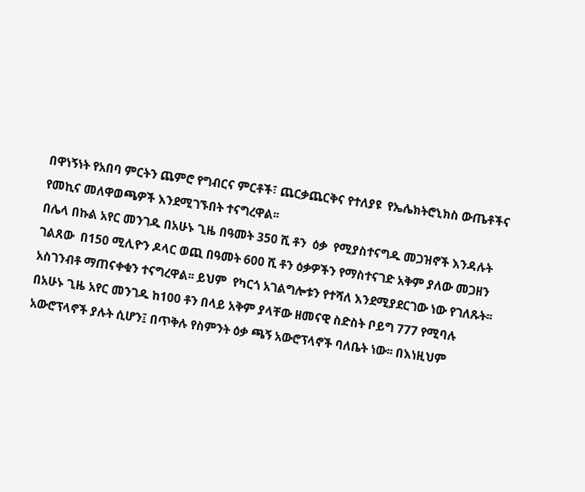በዋነኝነት የአበባ ምርትን ጨምሮ የግብርና ምርቶች፣ ጨርቃጨርቅና የተለያዩ  የኤሌክትሮኒክስ ውጤቶችና የመኪና መለዋወጫዎች እንደሚገኙበት ተናግረዋል፡፡
በሌላ በኩል አየር መንገዱ በአሁኑ ጊዜ በዓመት 350 ሺ ቶን  ዕቃ  የሚያስተናግዱ መጋዝኖች እንዳሉት ገልጸው  በ150 ሚሊዮን ዶላር ወጪ በዓመት 600 ሺ ቶን ዕቃዎችን የማስተናገድ አቅም ያለው መጋዘን አስገንብቶ ማጠናቀቁን ተናግረዋል፡፡ ይህም  የካርጎ አገልግሎቱን የተሻለ እንደሚያደርገው ነው የገለጹት፡፡
በአሁኑ ጊዜ አየር መንገዱ ከ100 ቶን በላይ አቅም ያላቸው ዘመናዊ ስድስት ቦይግ 777 የሚባሉ አውሮፕላኖች ያሉት ሲሆን፤ በጥቅሉ የስምንት ዕቃ ጫኝ አውሮፕላኖች ባለቤት ነው፡፡ በእነዚህም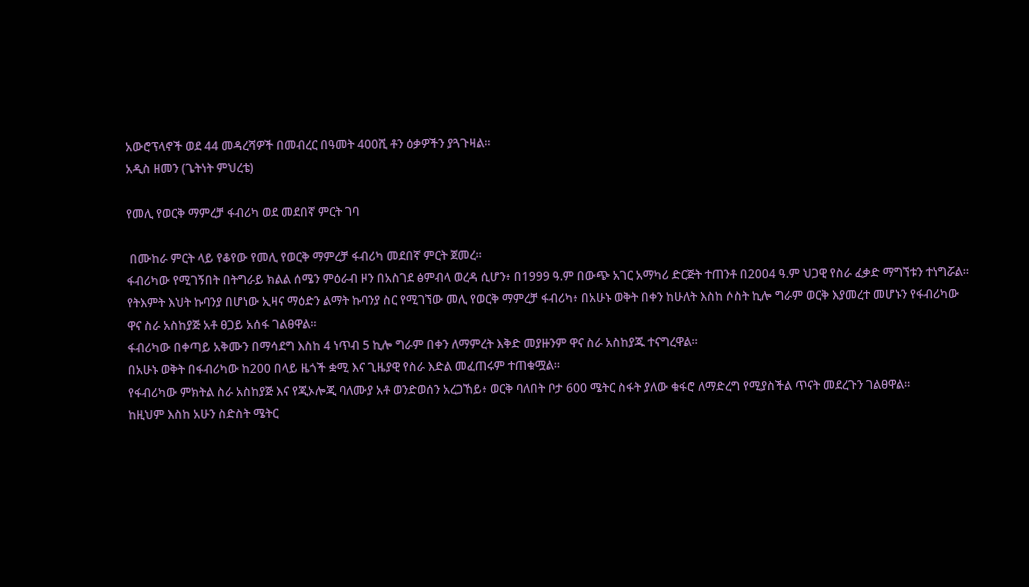አውሮፕላኖች ወደ 44 መዳረሻዎች በመብረር በዓመት 400ሺ ቶን ዕቃዎችን ያጓጉዛል፡፡
አዲስ ዘመን (ጌትነት ምህረቴ)

የመሊ የወርቅ ማምረቻ ፋብሪካ ወደ መደበኛ ምርት ገባ

 በሙከራ ምርት ላይ የቆየው የመሊ የወርቅ ማምረቻ ፋብሪካ መደበኛ ምርት ጀመረ።
ፋብሪካው የሚገኝበት በትግራይ ክልል ሰሜን ምዕራብ ዞን በአስገደ ፅምብላ ወረዳ ሲሆን፥ በ1999 ዓ.ም በውጭ አገር አማካሪ ድርጅት ተጠንቶ በ2004 ዓ.ም ህጋዊ የስራ ፈቃድ ማግኘቱን ተነግሯል።
የትእምት እህት ኩባንያ በሆነው ኢዛና ማዕድን ልማት ኩባንያ ስር የሚገኘው መሊ የወርቅ ማምረቻ ፋብሪካ፥ በአሁኑ ወቅት በቀን ከሁለት እስከ ሶስት ኪሎ ግራም ወርቅ እያመረተ መሆኑን የፋብሪካው ዋና ስራ አስከያጅ አቶ ፀጋይ አሰፋ ገልፀዋል።
ፋብሪካው በቀጣይ አቅሙን በማሳደግ እስከ 4 ነጥብ 5 ኪሎ ግራም በቀን ለማምረት እቅድ መያዙንም ዋና ስራ አስከያጁ ተናግረዋል።
በአሁኑ ወቅት በፋብሪካው ከ200 በላይ ዜጎች ቋሚ እና ጊዜያዊ የስራ እድል መፈጠሩም ተጠቁሟል።
የፋብሪካው ምክትል ስራ አስከያጅ እና የጂኦሎጂ ባለሙያ አቶ ወንድወሰን አረጋኸይ፥ ወርቅ ባለበት ቦታ 600 ሜትር ስፋት ያለው ቁፋሮ ለማድረግ የሚያስችል ጥናት መደረጉን ገልፀዋል።
ከዚህም እስከ አሁን ስድስት ሜትር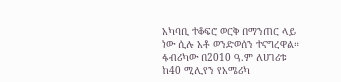አካባቢ ተቆፍሮ ወርቅ በማንጠር ላይ ነው ሲሉ አቶ ወንድወሰን ተናግረዋል።
ፋብሪካው በ2010 ዓ.ም ለሀገሪቱ ከ40 ሚሊየን የአሜሪካ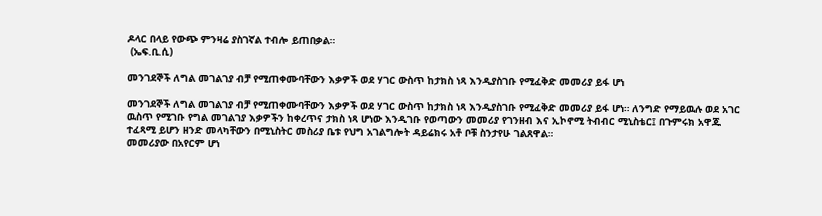ዶላር በላይ የውጭ ምንዛሬ ያስገኛል ተብሎ ይጠበቃል።
 (ኤፍ.ቢ.ሲ)

መንገደኞች ለግል መገልገያ ብቻ የሚጠቀሙባቸውን እቃዎች ወደ ሃገር ውስጥ ከታክስ ነጻ እንዲያስገቡ የሚፈቅድ መመሪያ ይፋ ሆነ

መንገደኞች ለግል መገልገያ ብቻ የሚጠቀሙባቸውን እቃዎች ወደ ሃገር ውስጥ ከታክስ ነጻ እንዲያስገቡ የሚፈቅድ መመሪያ ይፋ ሆነ። ለንግድ የማይዉሉ ወደ አገር ዉስጥ የሚገቡ የግል መገልገያ እቃዎችን ከቀረጥና ታክስ ነጻ ሆነው እንዲገቡ የወጣውን መመሪያ የገንዘብ እና ኢኮኖሚ ትብብር ሚኒስቴር፤ በጉምሩክ አዋጁ ተፈጻሚ ይሆን ዘንድ መላካቸውን በሚኒስትር መስሪያ ቤቱ የህግ አገልግሎት ዳይሬክሩ አቶ ቦቹ ስንታየሁ ገልጸዋል።
መመሪያው በአየርም ሆነ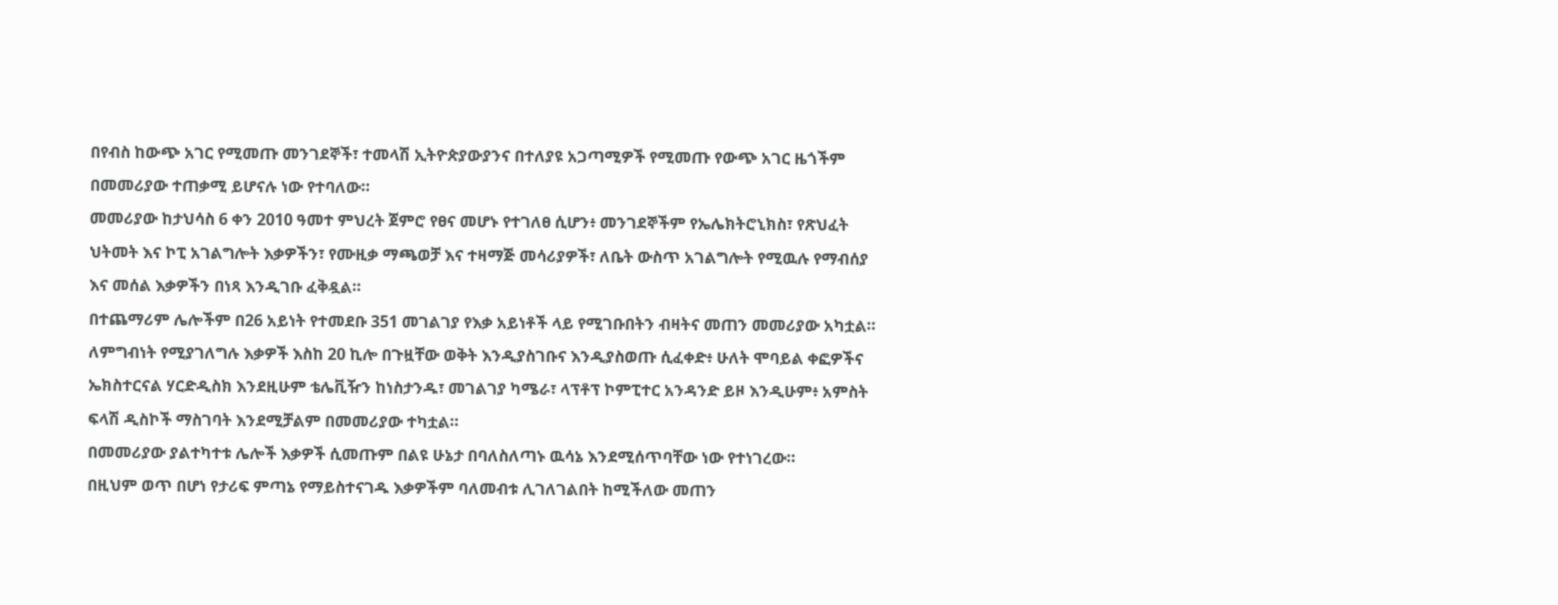በየብስ ከውጭ አገር የሚመጡ መንገደኞች፣ ተመላሽ ኢትዮጵያውያንና በተለያዩ አጋጣሚዎች የሚመጡ የውጭ አገር ዜጎችም በመመሪያው ተጠቃሚ ይሆናሉ ነው የተባለው።
መመሪያው ከታህሳስ 6 ቀን 2010 ዓመተ ምህረት ጀምሮ የፀና መሆኑ የተገለፀ ሲሆን፥ መንገደኞችም የኤሌክትሮኒክስ፣ የጽህፈት ህትመት እና ኮፒ አገልግሎት እቃዎችን፣ የሙዚቃ ማጫወቻ እና ተዛማጅ መሳሪያዎች፣ ለቤት ውስጥ አገልግሎት የሚዉሉ የማብሰያ እና መሰል እቃዎችን በነጻ እንዲገቡ ፈቅዷል።
በተጨማሪም ሌሎችም በ26 አይነት የተመደቡ 351 መገልገያ የእቃ አይነቶች ላይ የሚገቡበትን ብዛትና መጠን መመሪያው አካቷል።
ለምግብነት የሚያገለግሉ እቃዎች እስከ 20 ኪሎ በጉዟቸው ወቅት እንዲያስገቡና እንዲያስወጡ ሲፈቀድ፥ ሁለት ሞባይል ቀፎዎችና ኤክስተርናል ሃርድዲስክ እንደዚሁም ቴሌቪዥን ከነስታንዱ፣ መገልገያ ካሜራ፣ ላፕቶፕ ኮምፒተር አንዳንድ ይዞ እንዲሁም፥ አምስት ፍላሽ ዲስኮች ማስገባት እንደሚቻልም በመመሪያው ተካቷል።
በመመሪያው ያልተካተቱ ሌሎች እቃዎች ሲመጡም በልዩ ሁኔታ በባለስለጣኑ ዉሳኔ እንደሚሰጥባቸው ነው የተነገረው።
በዚህም ወጥ በሆነ የታሪፍ ምጣኔ የማይስተናገዱ እቃዎችም ባለመብቱ ሊገለገልበት ከሚችለው መጠን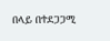በላይ በተደጋጋሚ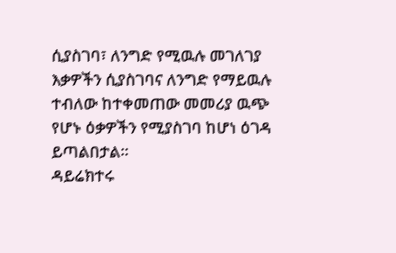ሲያስገባ፣ ለንግድ የሚዉሉ መገለገያ እቃዎችን ሲያስገባና ለንግድ የማይዉሉ ተብለው ከተቀመጠው መመሪያ ዉጭ የሆኑ ዕቃዎችን የሚያስገባ ከሆነ ዕገዳ ይጣልበታል።
ዳይሬክተሩ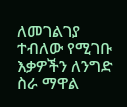ለመገልገያ ተብለው የሚገቡ እቃዎችን ለንግድ ስራ ማዋል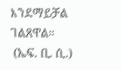እንደማይቻል ገልጸዋል።
 (ኤፍ. ቢ. ሲ.)